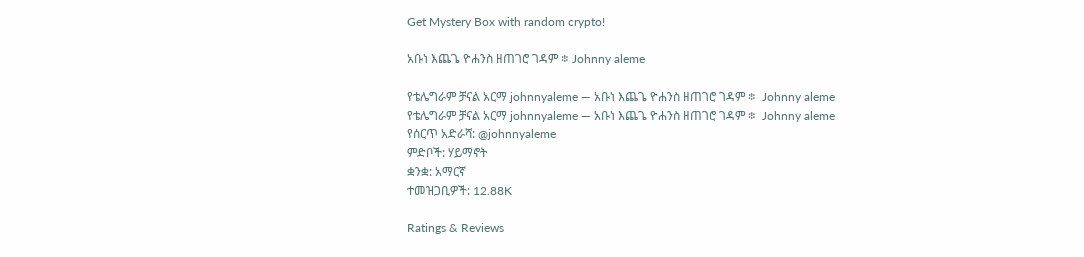Get Mystery Box with random crypto!

አቡነ እጨጌ ዮሐንስ ዘጠገሮ ገዳም ፨ Johnny aleme

የቴሌግራም ቻናል አርማ johnnyaleme — አቡነ እጨጌ ዮሐንስ ዘጠገሮ ገዳም ፨  Johnny aleme
የቴሌግራም ቻናል አርማ johnnyaleme — አቡነ እጨጌ ዮሐንስ ዘጠገሮ ገዳም ፨  Johnny aleme
የሰርጥ አድራሻ: @johnnyaleme
ምድቦች: ሃይማኖት
ቋንቋ: አማርኛ
ተመዝጋቢዎች: 12.88K

Ratings & Reviews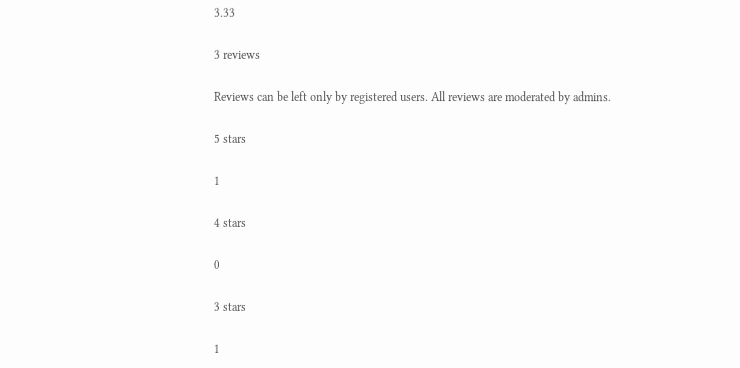3.33

3 reviews

Reviews can be left only by registered users. All reviews are moderated by admins.

5 stars

1

4 stars

0

3 stars

1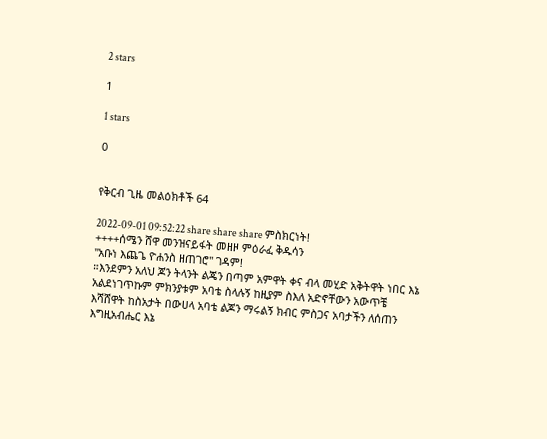2 stars

1

1 stars

0


የቅርብ ጊዜ መልዕክቶች 64

2022-09-01 09:52:22 share share share ምስክርነት!
++++ሰሜን ሸዋ መንዝናይፋት መዘዞ ምዕራፈ ቅዱሳን
"አቡነ እጨጌ ዮሐንስ ዘጠገሮ" ገዳም!
።እንደምን አለህ ጆን ትላንት ልጄን በጣም አምዋት ቀና ብላ መሂድ አቅትዋት ነበር እኔ አልደነገጥኩም ምክንያቱም አባቴ ስላሉኝ ከዚያም ስእለ አድኖቸውን አውጥቼ እሻሸዋት ከስአታት በውሀላ አባቴ ልጆን ማሩልኝ ክብር ምስጋና አባታችን ለሰጠን እግዚአብሔር እኔ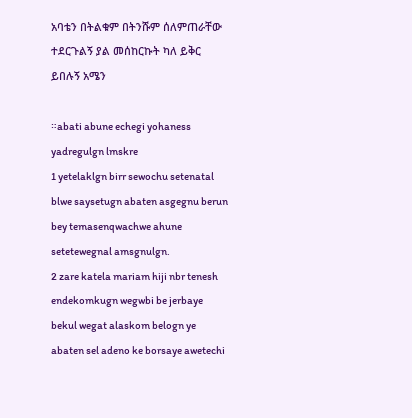አባቴን በትልቁም በትንሹም ሰለምጠራቸው ተደርጉልኝ ያል መሰከርኩት ካለ ይቅር ይበሉኝ አሜን

።abati abune echegi yohaness yadregulgn lmskre
1 yetelaklgn birr sewochu setenatal blwe saysetugn abaten asgegnu berun bey temasenqwachwe ahune setetewegnal amsgnulgn.
2 zare katela mariam hiji nbr tenesh endekomkugn wegwbi be jerbaye bekul wegat alaskom belogn ye abaten sel adeno ke borsaye awetechi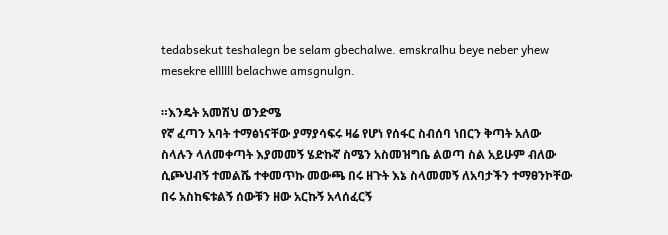tedabsekut teshalegn be selam gbechalwe. emskralhu beye neber yhew mesekre ellllll belachwe amsgnulgn.

።እንዴት አመሽህ ወንድሜ
የኛ ፈጣን አባት ተማፅነናቸው ያማያሳፍሩ ዛሬ የሆነ የሰፋር ስብሰባ ነበርን ቅጣት አለው ስላሉን ላለመቀጣት እያመመኝ ሄድኩኛ ስሜን አስመዝግቤ ልወጣ ስል አይሁም ብለው ሲጮህብኝ ተመልሼ ተቀመጥኩ መውጫ በሩ ዘጉት እኔ ስላመመኝ ለአባታችን ተማፀንኮቸው በሩ አስከፍቱልኝ ሰውቹን ዘው አርኩኝ አላሰፈርኝ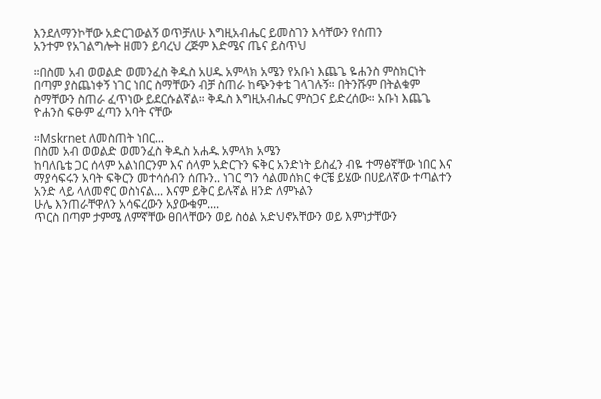እንደለማንኮቸው አድርገውልኝ ወጥቻለሁ እግዚአብሔር ይመስገን እሳቸውን የሰጠን
አንተም የአገልግሎት ዘመን ይባረህ ረጅም እድሜና ጤና ይስጥህ

።በስመ አብ ወወልድ ወመንፈስ ቅዱስ አሀዱ አምላክ አሜን የአቡነ እጨጌ ዬሐንስ ምስክርነት
በጣም ያስጨነቀኝ ነገር ነበር ስማቸውን ብቻ ስጠራ ከጭንቀቴ ገላገሉኝ። በትንሹም በትልቁም ስማቸውን ስጠራ ፈጥነው ይደርሱልኛል። ቅዱስ እግዚአብሔር ምስጋና ይድረሰው። አቡነ እጨጌ ዮሐንስ ፍፁም ፈጣን አባት ናቸው

።Mskrnet ለመስጠት ነበር...
በስመ አብ ወወልድ ወመንፈስ ቅዱስ አሐዱ አምላክ አሜን
ከባለቤቴ ጋር ሰላም አልነበርንም እና ሰላም አድርጉን ፍቅር አንድነት ይስፈን ብዬ ተማፅኛቸው ነበር እና ማያሳፍሩን አባት ፍቅርን መተሳሰብን ሰጡን.. ነገር ግን ሳልመሰክር ቀርቼ ይሄው በሀይለኛው ተጣልተን አንድ ላይ ላለመኖር ወስነናል... እናም ይቅር ይሉኛል ዘንድ ለምኑልን
ሁሌ እንጠራቸዋለን አሳፍረውን አያውቁም....
ጥርስ በጣም ታምሜ ለምኛቸው ፀበላቸውን ወይ ስዕል አድህኖአቸውን ወይ እምነታቸውን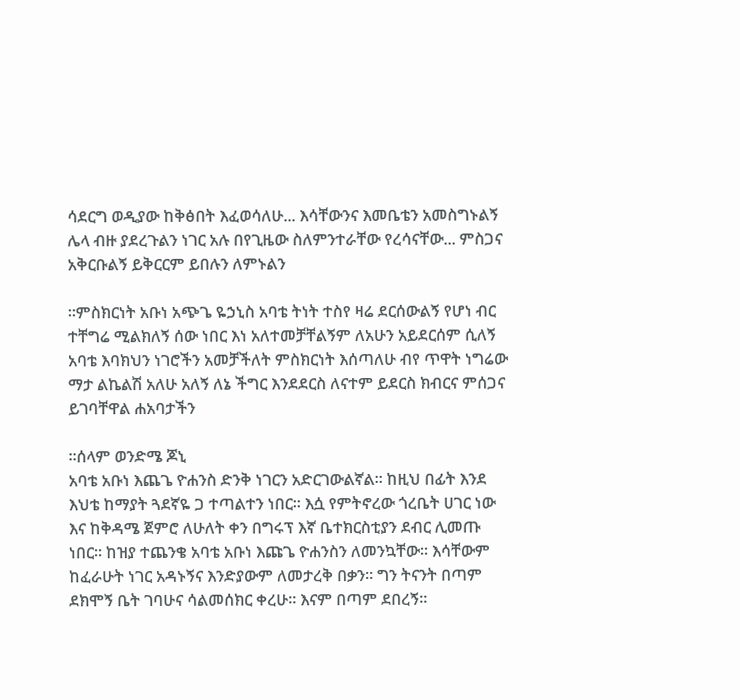ሳደርግ ወዲያው ከቅፅበት እፈወሳለሁ... እሳቸውንና እመቤቴን አመስግኑልኝ
ሌላ ብዙ ያደረጉልን ነገር አሉ በየጊዜው ስለምንተራቸው የረሳናቸው... ምስጋና አቅርቡልኝ ይቅርርም ይበሉን ለምኑልን

።ምስክርነት አቡነ አጭጌ ዬኃኒስ አባቴ ትነት ተስየ ዛሬ ደርሰውልኝ የሆነ ብር ተቸግሬ ሚልክለኝ ሰው ነበር እነ አለተመቻቸልኝም ለአሁን አይደርሰም ሲለኝ አባቴ እባክህን ነገሮችን አመቻችለት ምስክርነት እሰጣለሁ ብየ ጥዋት ነግሬው ማታ ልኬልሽ አለሁ አለኝ ለኔ ችግር እንደደርስ ለናተም ይደርስ ክብርና ምሰጋና ይገባቸዋል ሐአባታችን

።ሰላም ወንድሜ ጆኒ
አባቴ አቡነ እጨጌ ዮሐንስ ድንቅ ነገርን አድርገውልኛል። ከዚህ በፊት እንደ እህቴ ከማያት ጓደኛዬ ጋ ተጣልተን ነበር። እሷ የምትኖረው ጎረቤት ሀገር ነው እና ከቅዳሜ ጀምሮ ለሁለት ቀን በግሩፕ እኛ ቤተክርስቲያን ደብር ሊመጡ ነበር። ከዝያ ተጨንቄ አባቴ አቡነ እጩጌ ዮሐንስን ለመንኳቸው። እሳቸውም ከፈራሁት ነገር አዳኑኝና እንድያውም ለመታረቅ በቃን። ግን ትናንት በጣም ደክሞኝ ቤት ገባሁና ሳልመሰክር ቀረሁ። እናም በጣም ደበረኝ።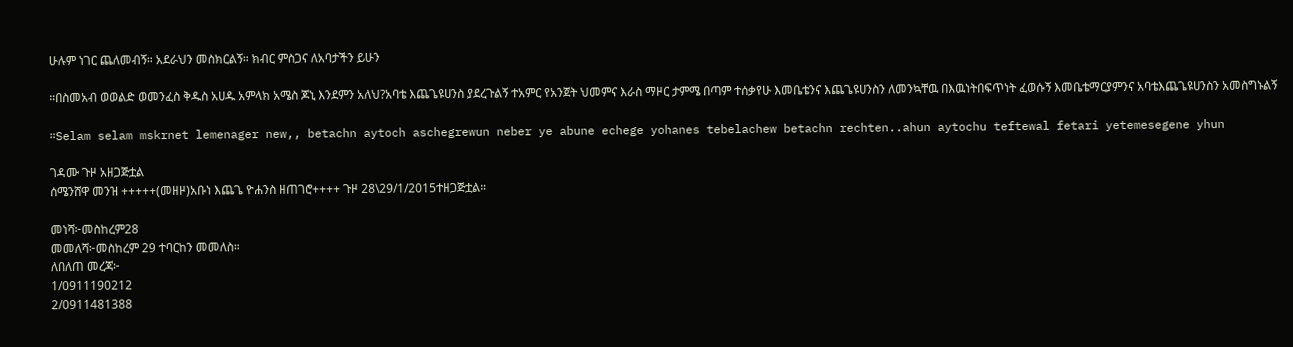ሁሉም ነገር ጨለመብኝ። አደራህን መስክርልኝ። ክብር ምስጋና ለአባታችን ይሁን

።በስመአብ ወወልድ ወመንፈስ ቅዱስ አሀዱ አምላክ አሜስ ጆኒ እንደምን አለህ?አባቴ እጨጌዩሀንስ ያደረጉልኝ ተአምር የአንጀት ህመምና እራስ ማዞር ታምሜ በጣም ተሰቃየሁ እመቤቴንና እጨጌዩሀንስን ለመንኳቸዉ በእዉነትበፍጥነት ፈወሱኝ እመቤቴማርያምንና አባቴእጨጌዩሀንስን አመስግኑልኝ

።Selam selam mskrnet lemenager new,, betachn aytoch aschegrewun neber ye abune echege yohanes tebelachew betachn rechten..ahun aytochu teftewal fetari yetemesegene yhun

ገዳሙ ጉዞ አዘጋጅቷል
ሰሜንሸዋ መንዝ +++++(መዘዞ)አቡነ እጨጌ ዮሐንስ ዘጠገሮ++++ ጉዞ 28\29/1/2015ተዘጋጅቷል።

መነሻ፦መስከረም28
መመለሻ፦መስከረም 29 ተባርከን መመለስ።
ለበለጠ መረጃ፦
1/0911190212
2/0911481388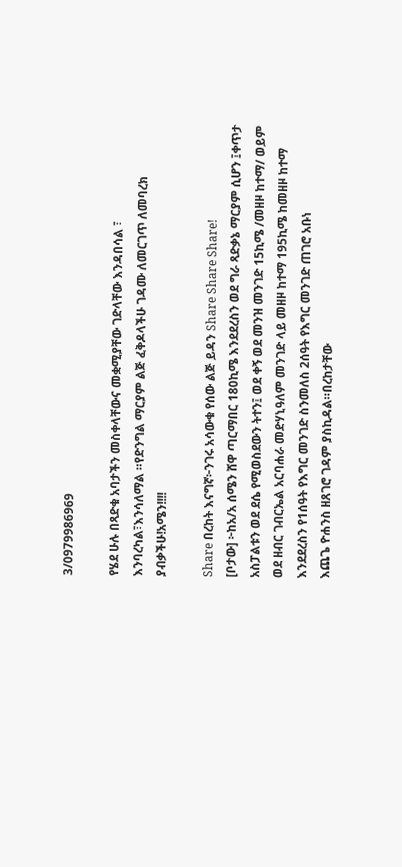3/0979986969

የሄደ ሁሉ በጻድቁ አባታችን መስቀላቸውና መቋሚያቸው ገድላቸው እንዳበሳል ፣ እንባረካል፣እንሳለማል ።የድንግል ማርያም ልጅ ፈቅዶላችሁ ገዳሙ ለመርገጥ ለመባረክ ያብቃችሁ!አሜን!!!!

Share በረከት እናግኛ፦ንገሩ አሳውቁ የሰው ልጅ ይዳን Share Share Share!
[ቦታው] ፦ከአ/አ ሰሜን ሸዋ ጣርማበር 180ኪሜ እንደደረስን ወደ ግራ ጻድቃኔ ማርያም ሲሆን ፤ቀጥታ አስፓልቱን ወደ ደሴ የሚወስደውን ትተን፤ ወደ ቀኝ ወደ መንዝ መንገድ 15ኪሜ /መዘዞ ከተማ/ ወይም ወደ ዘብር ገብርኤል አርባሐራ መድሃኒዓለም መንገድ ላይ መዘዞ ከተማ 195ኪሜ ከመዘዞ ከተማ እንደደረስን የ1ሰዓት የእግር መንገድ ስንመለስ 2ሰዓት የእግር መንገድ ጠገሮ አቡነ
እጨጌ ዮሐንስ ዘጸገሮ ገዳም ያስኪዳል።በረከታቸው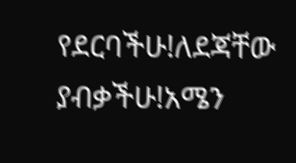የደርባችሁ!ለደጃቸው ያብቃችሁ!አሜን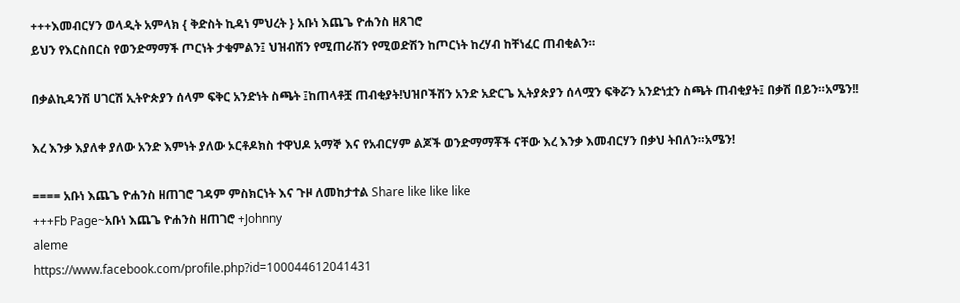+++እመብርሃን ወላዲት አምላክ { ቅድስት ኪዳነ ምህረት } አቡነ እጨጌ ዮሐንስ ዘጸገሮ
ይህን የእርስበርስ የወንድማማች ጦርነት ታቁምልን፤ ህዝብሽን የሚጠራሽን የሚወድሽን ከጦርነት ከረሃብ ከቸነፈር ጠብቂልን።

በቃልኪዳንሽ ሀገርሽ ኢትዮጵያን ሰላም ፍቅር አንድነት ስጫት ፤ከጠላቶቿ ጠብቂያት!ህዝቦችሽን አንድ አድርጌ ኢትያጵያን ሰላሟን ፍቅሯን አንድነቷን ስጫት ጠብቂያት፤ በቃሽ በይን።አሜን!!

እረ እንቃ እያለቀ ያለው አንድ እምነት ያለው ኦርቶዶክስ ተዋህዶ አማኞ እና የአብርሃም ልጆች ወንድማማቾች ናቸው እረ እንቃ እመብርሃን በቃህ ትበለን።አሜን!

==== አቡነ እጨጌ ዮሐንስ ዘጠገሮ ገዳም ምስክርነት እና ጉዞ ለመከታተል Share like like like
+++Fb Page~አቡነ እጨጌ ዮሐንስ ዘጠገሮ +Johnny
aleme
https://www.facebook.com/profile.php?id=100044612041431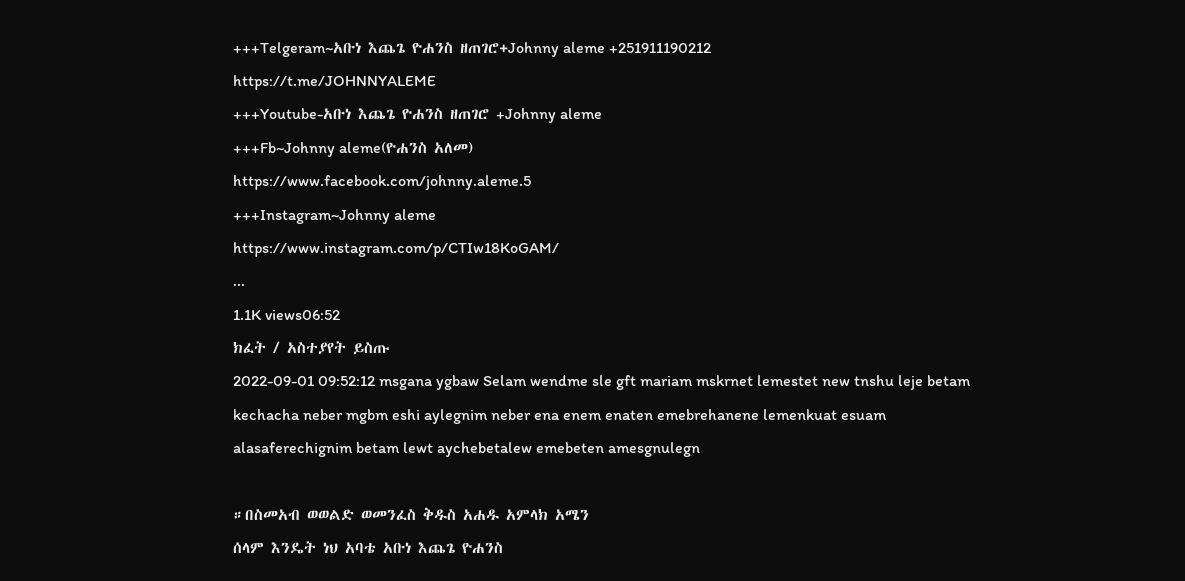+++Telgeram~አቡነ እጨጌ ዮሐንስ ዘጠገሮ+Johnny aleme +251911190212
https://t.me/JOHNNYALEME
+++Youtube-አቡነ እጨጌ ዮሐንስ ዘጠገሮ +Johnny aleme
+++Fb~Johnny aleme(ዮሐንስ አለመ)
https://www.facebook.com/johnny.aleme.5
+++Instagram~Johnny aleme
https://www.instagram.com/p/CTIw18KoGAM/
...
1.1K views06:52
ክፈት / አስተያየት ይስጡ
2022-09-01 09:52:12 msgana ygbaw Selam wendme sle gft mariam mskrnet lemestet new tnshu leje betam kechacha neber mgbm eshi aylegnim neber ena enem enaten emebrehanene lemenkuat esuam alasaferechignim betam lewt aychebetalew emebeten amesgnulegn

።በስመአብ ወወልድ ወመንፈስ ቅዱስ አሐዱ አምላክ አሜን
ሰላም እንዴት ነህ አባቴ አቡነ እጨጌ ዮሐንስ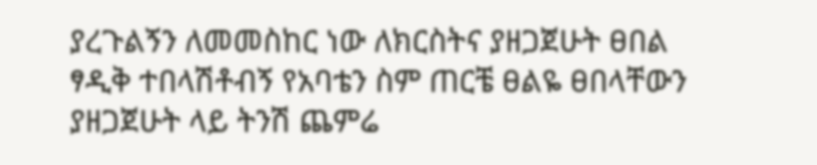ያረጉልኝን ለመመስከር ነው ለክርስትና ያዘጋጀሁት ፀበል ፃዲቅ ተበላሽቶብኝ የአባቴን ስም ጠርቼ ፀልዬ ፀበላቸውን ያዘጋጀሁት ላይ ትንሽ ጨምሬ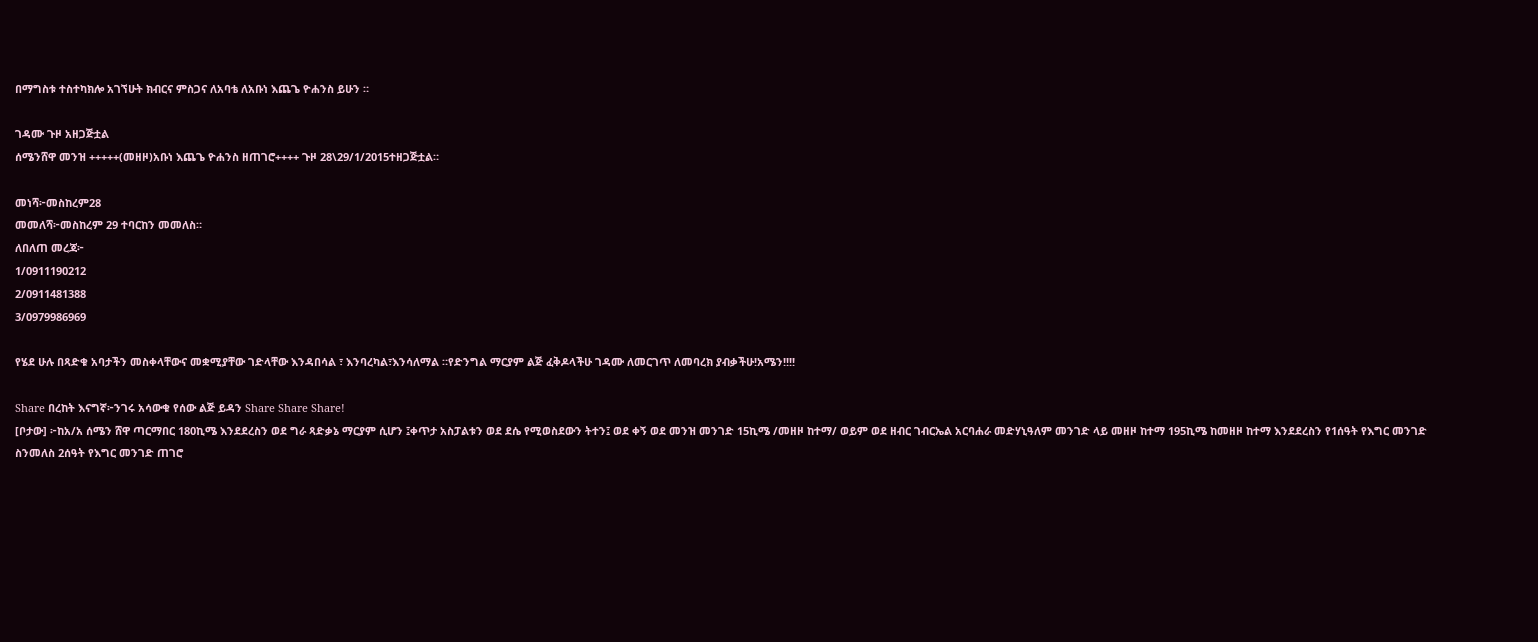በማግስቱ ተስተካክሎ አገኘሁት ክብርና ምስጋና ለአባቴ ለአቡነ እጨጌ ዮሐንስ ይሁን ።

ገዳሙ ጉዞ አዘጋጅቷል
ሰሜንሸዋ መንዝ +++++(መዘዞ)አቡነ እጨጌ ዮሐንስ ዘጠገሮ++++ ጉዞ 28\29/1/2015ተዘጋጅቷል።

መነሻ፦መስከረም28
መመለሻ፦መስከረም 29 ተባርከን መመለስ።
ለበለጠ መረጃ፦
1/0911190212
2/0911481388
3/0979986969

የሄደ ሁሉ በጻድቁ አባታችን መስቀላቸውና መቋሚያቸው ገድላቸው እንዳበሳል ፣ እንባረካል፣እንሳለማል ።የድንግል ማርያም ልጅ ፈቅዶላችሁ ገዳሙ ለመርገጥ ለመባረክ ያብቃችሁ!አሜን!!!!

Share በረከት እናግኛ፦ንገሩ አሳውቁ የሰው ልጅ ይዳን Share Share Share!
[ቦታው] ፦ከአ/አ ሰሜን ሸዋ ጣርማበር 180ኪሜ እንደደረስን ወደ ግራ ጻድቃኔ ማርያም ሲሆን ፤ቀጥታ አስፓልቱን ወደ ደሴ የሚወስደውን ትተን፤ ወደ ቀኝ ወደ መንዝ መንገድ 15ኪሜ /መዘዞ ከተማ/ ወይም ወደ ዘብር ገብርኤል አርባሐራ መድሃኒዓለም መንገድ ላይ መዘዞ ከተማ 195ኪሜ ከመዘዞ ከተማ እንደደረስን የ1ሰዓት የእግር መንገድ ስንመለስ 2ሰዓት የእግር መንገድ ጠገሮ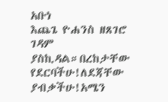አቡነ
እጨጌ ዮሐንስ ዘጸገሮ ገዳም ያስኪዳል።በረከታቸው የደርባችሁ!ለደጃቸው ያብቃችሁ!አሜን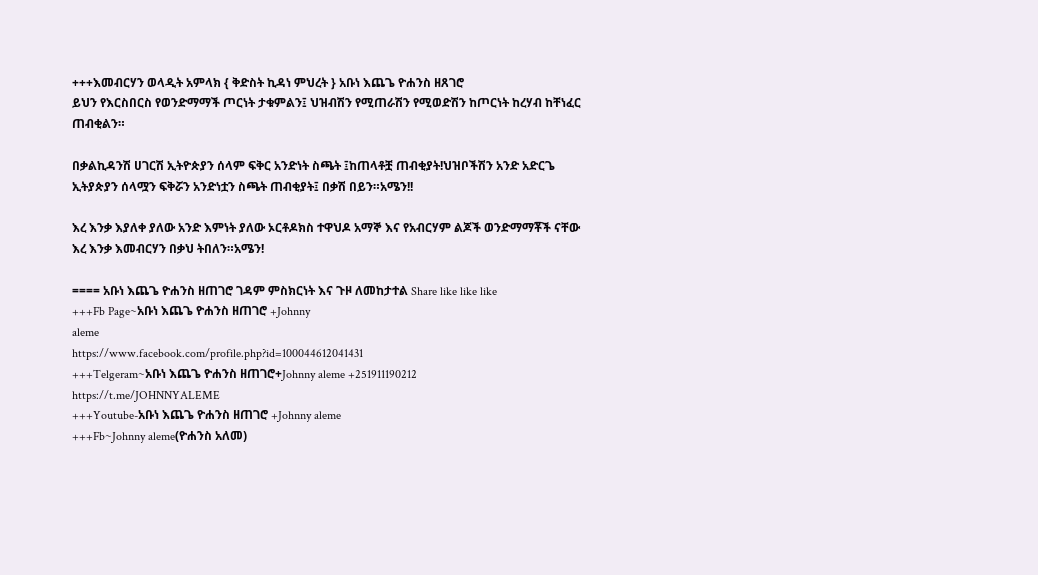+++እመብርሃን ወላዲት አምላክ { ቅድስት ኪዳነ ምህረት } አቡነ እጨጌ ዮሐንስ ዘጸገሮ
ይህን የእርስበርስ የወንድማማች ጦርነት ታቁምልን፤ ህዝብሽን የሚጠራሽን የሚወድሽን ከጦርነት ከረሃብ ከቸነፈር ጠብቂልን።

በቃልኪዳንሽ ሀገርሽ ኢትዮጵያን ሰላም ፍቅር አንድነት ስጫት ፤ከጠላቶቿ ጠብቂያት!ህዝቦችሽን አንድ አድርጌ ኢትያጵያን ሰላሟን ፍቅሯን አንድነቷን ስጫት ጠብቂያት፤ በቃሽ በይን።አሜን!!

እረ እንቃ እያለቀ ያለው አንድ እምነት ያለው ኦርቶዶክስ ተዋህዶ አማኞ እና የአብርሃም ልጆች ወንድማማቾች ናቸው እረ እንቃ እመብርሃን በቃህ ትበለን።አሜን!

==== አቡነ እጨጌ ዮሐንስ ዘጠገሮ ገዳም ምስክርነት እና ጉዞ ለመከታተል Share like like like
+++Fb Page~አቡነ እጨጌ ዮሐንስ ዘጠገሮ +Johnny
aleme
https://www.facebook.com/profile.php?id=100044612041431
+++Telgeram~አቡነ እጨጌ ዮሐንስ ዘጠገሮ+Johnny aleme +251911190212
https://t.me/JOHNNYALEME
+++Youtube-አቡነ እጨጌ ዮሐንስ ዘጠገሮ +Johnny aleme
+++Fb~Johnny aleme(ዮሐንስ አለመ)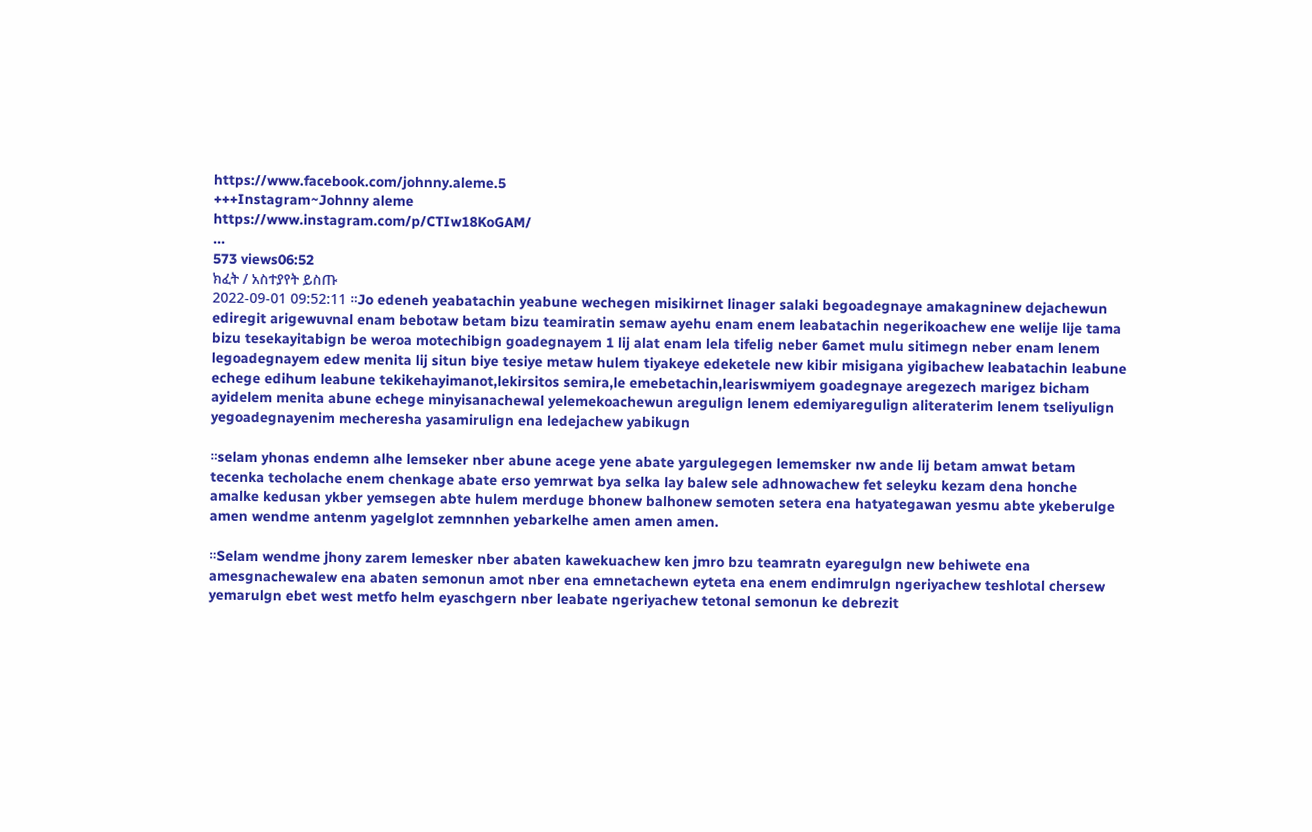https://www.facebook.com/johnny.aleme.5
+++Instagram~Johnny aleme
https://www.instagram.com/p/CTIw18KoGAM/
...
573 views06:52
ክፈት / አስተያየት ይስጡ
2022-09-01 09:52:11 ።Jo edeneh yeabatachin yeabune wechegen misikirnet linager salaki begoadegnaye amakagninew dejachewun ediregit arigewuvnal enam bebotaw betam bizu teamiratin semaw ayehu enam enem leabatachin negerikoachew ene welije lije tama bizu tesekayitabign be weroa motechibign goadegnayem 1 lij alat enam lela tifelig neber 6amet mulu sitimegn neber enam lenem legoadegnayem edew menita lij situn biye tesiye metaw hulem tiyakeye edeketele new kibir misigana yigibachew leabatachin leabune echege edihum leabune tekikehayimanot,lekirsitos semira,le emebetachin,leariswmiyem goadegnaye aregezech marigez bicham ayidelem menita abune echege minyisanachewal yelemekoachewun aregulign lenem edemiyaregulign aliteraterim lenem tseliyulign yegoadegnayenim mecheresha yasamirulign ena ledejachew yabikugn

።selam yhonas endemn alhe lemseker nber abune acege yene abate yargulegegen lememsker nw ande lij betam amwat betam tecenka techolache enem chenkage abate erso yemrwat bya selka lay balew sele adhnowachew fet seleyku kezam dena honche amalke kedusan ykber yemsegen abte hulem merduge bhonew balhonew semoten setera ena hatyategawan yesmu abte ykeberulge amen wendme antenm yagelglot zemnnhen yebarkelhe amen amen amen.

።Selam wendme jhony zarem lemesker nber abaten kawekuachew ken jmro bzu teamratn eyaregulgn new behiwete ena amesgnachewalew ena abaten semonun amot nber ena emnetachewn eyteta ena enem endimrulgn ngeriyachew teshlotal chersew yemarulgn ebet west metfo helm eyaschgern nber leabate ngeriyachew tetonal semonun ke debrezit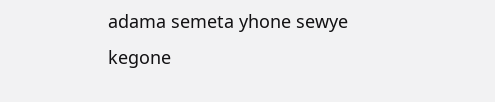adama semeta yhone sewye kegone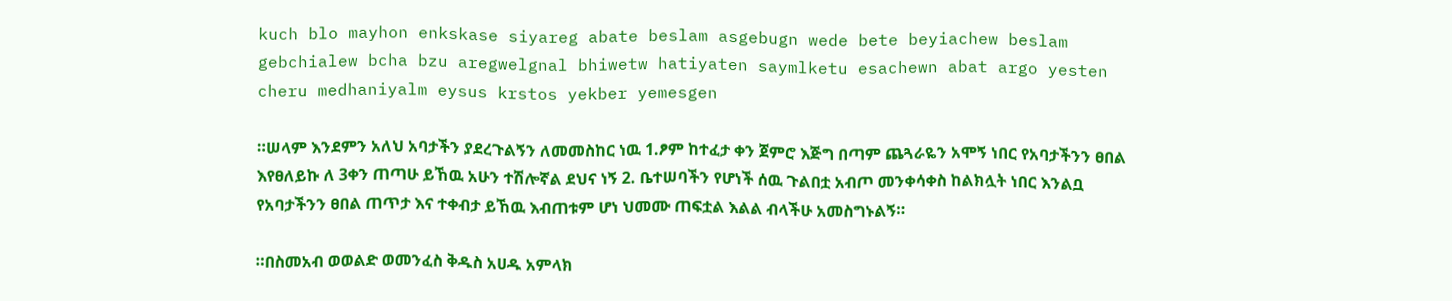kuch blo mayhon enkskase siyareg abate beslam asgebugn wede bete beyiachew beslam gebchialew bcha bzu aregwelgnal bhiwetw hatiyaten saymlketu esachewn abat argo yesten cheru medhaniyalm eysus krstos yekber yemesgen

።ሠላም እንደምን አለህ አባታችን ያደረጉልኝን ለመመስከር ነዉ 1.ፆም ከተፈታ ቀን ጀምሮ እጅግ በጣም ጨጓራዬን አሞኝ ነበር የአባታችንን ፀበል እየፀለይኩ ለ 3ቀን ጠጣሁ ይኸዉ አሁን ተሽሎኛል ደህና ነኝ 2. ቤተሠባችን የሆነች ሰዉ ጉልበቷ አብጦ መንቀሳቀስ ከልክሏት ነበር እንልቧ የአባታችንን ፀበል ጠጥታ እና ተቀብታ ይኸዉ እብጠቱም ሆነ ህመሙ ጠፍቷል እልል ብላችሁ አመስግኑልኝ።

።በስመአብ ወወልድ ወመንፈስ ቅዱስ አሀዱ አምላክ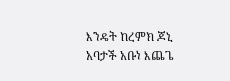እንዴት ከረምክ ጆኒ አባታች አቡነ እጨጌ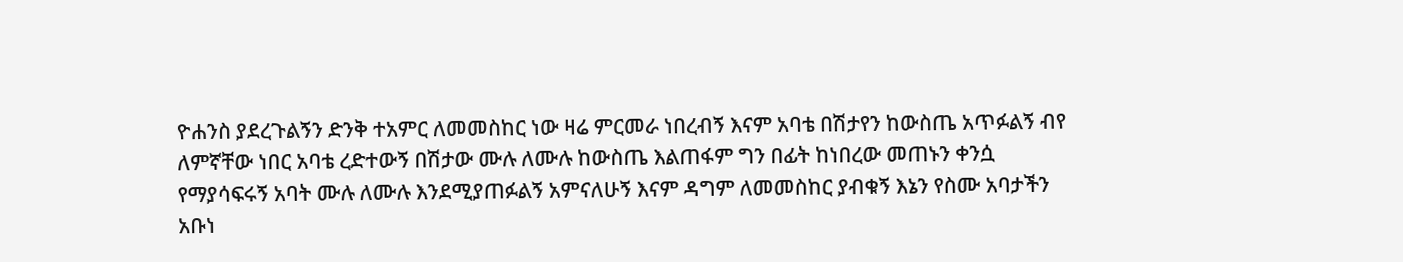ዮሐንስ ያደረጉልኝን ድንቅ ተአምር ለመመስከር ነው ዛሬ ምርመራ ነበረብኝ እናም አባቴ በሽታየን ከውስጤ አጥፉልኝ ብየ ለምኛቸው ነበር አባቴ ረድተውኝ በሽታው ሙሉ ለሙሉ ከውስጤ እልጠፋም ግን በፊት ከነበረው መጠኑን ቀንሷ የማያሳፍሩኝ አባት ሙሉ ለሙሉ እንደሚያጠፉልኝ አምናለሁኝ እናም ዳግም ለመመስከር ያብቁኝ እኔን የስሙ አባታችን አቡነ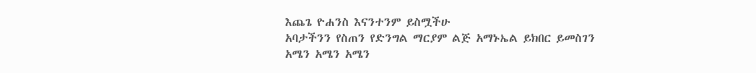እጨጌ ዮሐንስ እናንተንም ይስሟችሁ
አባታችንን የስጠን የድንግል ማርያም ልጅ አማኑኤል ይክበር ይመስገን
አሜን አሜን አሜን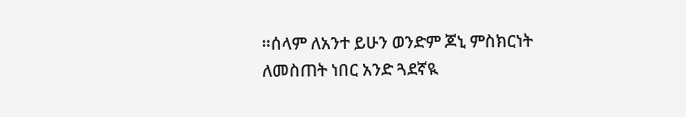።ሰላም ለአንተ ይሁን ወንድም ጆኒ ምስክርነት ለመስጠት ነበር አንድ ጓደኛዪ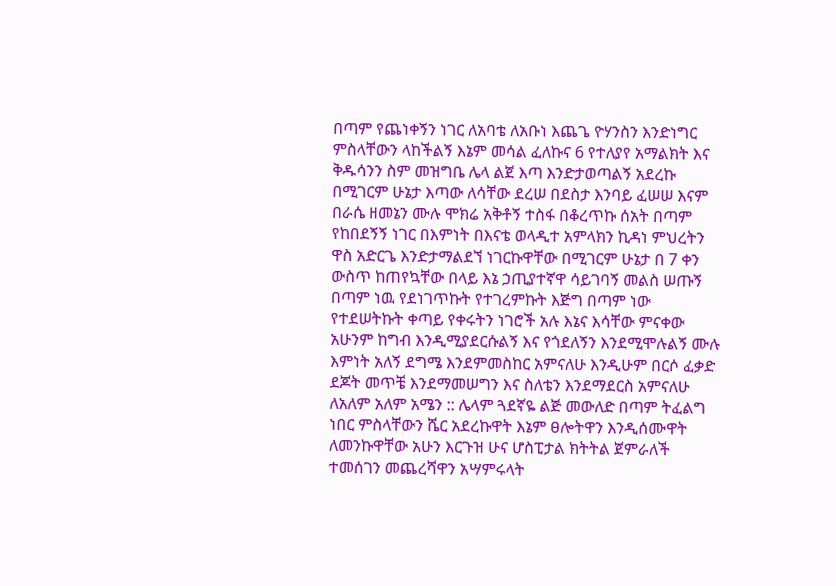በጣም የጨነቀኝን ነገር ለአባቴ ለአቡነ እጨጌ ዮሃንስን እንድነግር ምስላቸውን ላከችልኝ እኔም መሳል ፈለኩና 6 የተለያየ አማልክት እና ቅዱሳንን ስም መዝግቤ ሌላ ልጀ እጣ እንድታወጣልኝ አደረኩ በሚገርም ሁኔታ እጣው ለሳቸው ደረሠ በደስታ እንባይ ፈሠሠ እናም በራሴ ዘመኔን ሙሉ ሞክሬ አቅቶኝ ተስፋ በቆረጥኩ ሰአት በጣም የከበደኝኝ ነገር በእምነት በእናቴ ወላዲተ አምላክን ኪዳነ ምህረትን ዋስ አድርጌ እንድታማልደኘ ነገርኩዋቸው በሚገርም ሁኔታ በ 7 ቀን ውስጥ ከጠየኳቸው በላይ እኔ ኃጢያተኛዋ ሳይገባኝ መልስ ሠጡኝ በጣም ነዉ የደነገጥኩት የተገረምኩት እጅግ በጣም ነው የተደሠትኩት ቀጣይ የቀሩትን ነገሮች አሉ እኔና እሳቸው ምናቀው አሁንም ከግብ እንዲሚያደርሱልኝ እና የጎደለኝን እንደሚሞሉልኝ ሙሉ እምነት አለኝ ደግሜ እንደምመስከር አምናለሁ እንዲሁም በርሶ ፈቃድ ደጆት መጥቼ እንደማመሠግን እና ስለቴን እንደማደርስ አምናለሁ ለአለም አለም አሜን :: ሌላም ጓደኛዬ ልጅ መውለድ በጣም ትፈልግ ነበር ምስላቸውን ሼር አደረኩዋት እኔም ፀሎትዋን እንዲሰሙዋት ለመንኩዋቸው አሁን እርጉዝ ሁና ሆስፒታል ክትትል ጀምራለች ተመሰገን መጨረሻዋን አሣምሩላት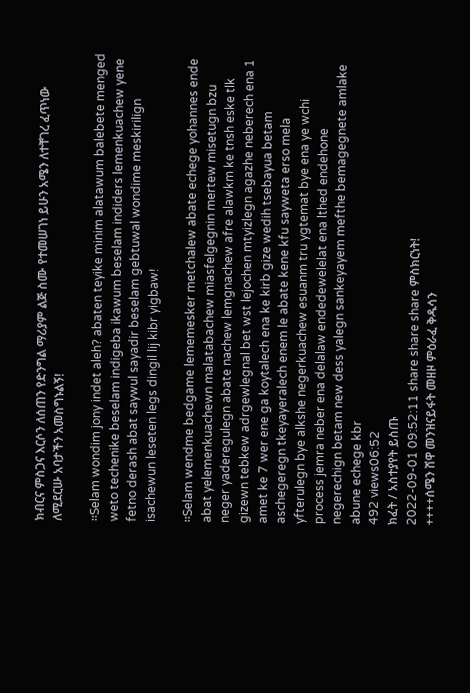ክብርና ምስጋና እርሶን ለሰጠን የድንግል ማሪያም ልጅ ስሙ የተመሠገነ ይሁን አሜን ለተቸገረ ፈጥነው ለሚደርሡ አባታችን አመስግኑልኝ!

።Selam wondim jony indet aleh? abaten teyike minim alatawum balebete menged weto techenike beselam indigeba ikawum beselam indiders lemenkuachew yene fetno derash abat saywul sayadir beselam gebtuwal wondime meskirilign isachewun leseten legs dingil lij kibr yigbaw!

።Selam wendme bedgame lememesker metchalew abate echege yohannes ende abat yelemenkuachewn malatabachew miasfelgegnin mertew misetugn bzu neger yaderegulegn abate nachew lemgnachew afre alawkm ke tnsh eske tlk gizewn tebkew adrgewlegnal bet wst lejochen mtyizlegn agazhe neberech ena 1 amet ke 7 wer ene ga koytalech ena ke kirb gize wedih tsebayua betam aschegeregn tkeyayeralech enem le abate kene kfu sayweta erso mela yfterulegn bye alkshe negerkuachew esuanm tru ygtemat bye ena ye wchi process jemra neber ena delalaw endedewelelat ena lthed endehone negerechign betam new dess yalegn sankeyayem mefthe bemagegnete amlake abune echege kbr
492 views06:52
ክፈት / አስተያየት ይስጡ
2022-09-01 09:52:11 share share share ምስክርነት!
++++ሰሜን ሸዋ መንዝናይፋት መዘዞ ምዕራፈ ቅዱሳን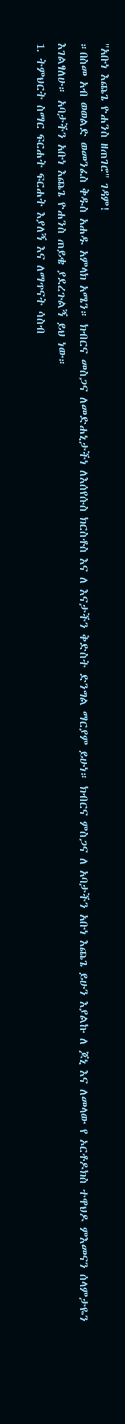"አቡነ እጨጌ ዮሐንስ ዘጠገሮ" ገዳም!
።በስመ አብ ወወልድ ወመንፈስ ቅዱስ አሐዱ አምላክ አሜን። ክብርና መስጋና ለመድሐኒታችነ ለእሰየሱስ ክርስቶስ እና ለ እናታችን ቅድስት ድንግል ማርያም ይሁነ። ክብርና ምስጋና ለ አባታችን አቡነ እጨጌ ይሁን እያልኩ ለ ጆኒ እና ለመላው የ ኦርቶዶክስ ተዋህዶ ምእመናን ሰላምታዬን እገልፃለሁ። አባታችን አቡነ እጨጌ ዮሐንስ ጠይቄ ያደረጉልኝ ይህ ነው።
1. ትምህርት ስማር ፍርሐት ፍርሐት እያለኝ እና ለማጥናት ሳስብ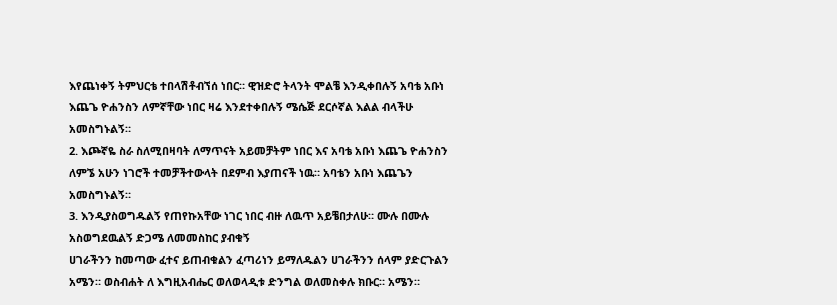እየጨነቀኝ ትምህርቴ ተበላሽቶብኘሰ ነበር። ዊዝድሮ ትላንት ሞልቼ እንዲቀበሉኝ አባቴ አቡነ እጨጌ ዮሐንስን ለምኛቸው ነበር ዛሬ እንደተቀበሉኝ ሜሴጅ ደርሶኛል እልል ብላችሁ አመስግኑልኝ።
2. እጮኛዬ ስራ ስለሚበዛባት ለማጥናት አይመቻትም ነበር እና አባቴ አቡነ እጨጌ ዮሐንስን ለምኜ አሁን ነገሮች ተመቻችተውላት በደምብ እያጠናች ነዉ። አባቴን አቡነ እጨጌን አመስግኑልኝ።
3. እንዲያስወግዱልኝ የጠየኩአቸው ነገር ነበር ብዙ ለዉጥ አይቼበታለሁ። ሙሉ በሙሉ አስወግደዉልኝ ድጋሜ ለመመስከር ያብቁኝ
ሀገራችንን ከመጣው ፈተና ይጠብቁልን ፈጣሪነን ይማለዱልን ሀገራችንን ሰላም ያድርጉልን አሜን። ወስብሐት ለ እግዚአብሔር ወለወላዲቱ ድንግል ወለመስቀሉ ክቡር። አሜን።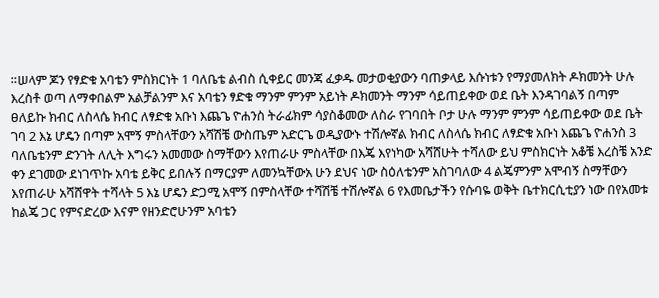።ሠላም ጆን የፃድቁ አባቴን ምስክርነት 1 ባለቤቴ ልብስ ሲቀይር መንጃ ፈቃዱ መታወቂያውን ባጠቃላይ እሱነቱን የማያመለክት ዶክመንት ሁሉ እረስቶ ወጣ ለማቀበልም አልቻልንም እና አባቴን ፃድቁ ማንም ምንም አይነት ዶክመንት ማንም ሳይጠይቀው ወደ ቤት እንዳገባልኝ በጣም ፀለይኩ ክብር ለስላሴ ክብር ለፃድቁ አቡነ እጨጌ ዮሐንስ ትራፊክም ሳያስቆመው ለስራ የገባበት ቦታ ሁሉ ማንም ምንም ሳይጠይቀው ወደ ቤት ገባ 2 እኔ ሆዴን በጣም አሞኝ ምስላቸውን አሻሽቼ ውስጤም አድርጌ ወዲያውኑ ተሽሎኛል ክብር ለስላሴ ክብር ለፃድቁ አቡነ እጨጌ ዮሐንስ 3 ባለቤቴንም ድንገት ለሊት እግሩን አመመው ስማቸውን እየጠራሁ ምስላቸው በእጄ እየነካው አሻሸሁት ተሻለው ይህ ምስክርነት አቆቼ እረስቼ አንድ ቀን ደገመው ደነገጥኩ አባቴ ይቅር ይበሉኝ በማርያም ለመንኳቸውአ ሁን ደህና ነው ስዕለቴንም አስገባለው 4 ልጄምንም አሞብኝ ስማቸውን እየጠራሁ አሻሸዋት ተሻላት 5 እኔ ሆዴን ድጋሚ አሞኝ በምስላቸው ተሻሽቼ ተሽሎኛል 6 የእመቤታችን የሱባዬ ወቅት ቤተክርሲቲያን ነው በየአመቱ ከልጄ ጋር የምናድረው እናም የዘንድሮሁንም አባቴን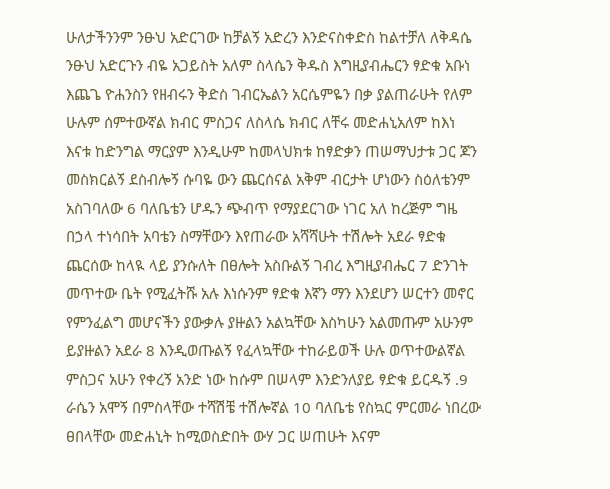ሁለታችንንም ንፁህ አድርገው ከቻልኝ አድረን እንድናስቀድስ ከልተቻለ ለቅዳሴ ንፁህ አድርጉን ብዬ አጋይስት አለም ስላሴን ቅዱስ እግዚያብሔርን ፃድቁ አቡነ እጨጌ ዮሐንስን የዘብሩን ቅድስ ገብርኤልን አርሴምዬን በቃ ያልጠራሁት የለም ሁሉም ሰምተውኛል ክብር ምስጋና ለስላሴ ክብር ለቸሩ መድሐኒአለም ከእነ እናቱ ከድንግል ማርያም እንዲሁም ከመላህክቱ ከፃድቃን ጠሠማህታቱ ጋር ጆን መስክርልኝ ደስብሎኝ ሱባዬ ውን ጨርሰናል አቅም ብርታት ሆነውን ስዕለቴንም አስገባለው 6 ባለቤቴን ሆዱን ጭብጥ የማያደርገው ነገር አለ ከረጅም ግዜ በኃላ ተነሳበት አባቴን ስማቸውን እየጠራው አሻሻሁት ተሽሎት አደራ ፃድቁ ጨርሰው ከላዪ ላይ ያንሱለት በፀሎት አስቡልኝ ገብረ እግዚያብሔር 7 ድንገት መጥተው ቤት የሚፈትሹ አሉ እነሱንም ፃድቁ እኛን ማን እንደሆን ሠርተን መኖር የምንፈልግ መሆናችን ያውቃሉ ያዙልን አልኳቸው እስካሁን አልመጡም አሁንም ይያዙልን አደራ 8 እንዲወጡልኝ የፈላኳቸው ተከራይወች ሁሉ ወጥተውልኛል ምስጋና አሁን የቀረኝ አንድ ነው ከሱም በሠላም እንድንለያይ ፃድቁ ይርዱኝ .9 ራሴን አሞኝ በምስላቸው ተሻሽቼ ተሽሎኛል 10 ባለቤቴ የስኳር ምርመራ ነበረው ፀበላቸው መድሐኒት ከሚወስድበት ውሃ ጋር ሠጠሁት እናም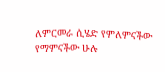ለምርመራ ሲሄድ የምለምናችው የማምናችው ሁሉ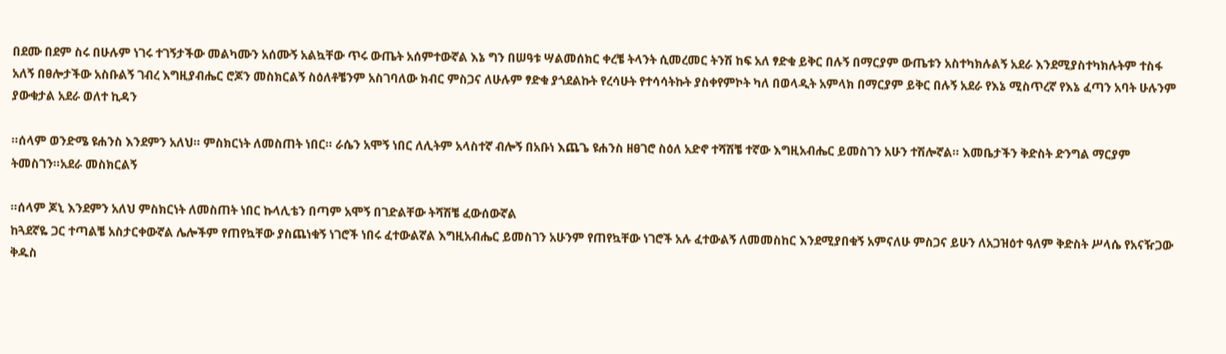በደሙ በደም ስሩ በሁሉም ነገሩ ተገኝታችው መልካሙን አሰሙኝ አልኳቸው ጥሩ ውጤት አሰምተውኛል እኔ ግን በሠዓቱ ሣልመሰክር ቀረቼ ትላንት ሲመረመር ትንሽ ከፍ አለ ፃድቁ ይቅር በሉኝ በማርያም ውጤቱን አስተካክሉልኝ አደራ እንደሚያስተካክሉትም ተስፋ አለኝ በፀሎታችው አስቡልኝ ገብረ እግዚያብሔር ሮጆን መስክርልኝ ስዕለቶቼንም አስገባለው ክብር ምስጋና ለሁሉም ፃድቁ ያጎደልኩት የረሳሁት የተሳሳትኩት ያስቀየምኮት ካለ በወላዲት አምላክ በማርያም ይቅር በሉኝ አደራ የእኔ ሚስጥረኛ የእኔ ፈጣን አባት ሁሉንም ያውቁታል አደራ ወለተ ኪዳን

።ሰላም ወንድሜ ዩሐንስ እንደምን አለህ። ምስክርነት ለመስጠት ነበር። ራሴን አሞኝ ነበር ለሊትም አላስተኛ ብሎኝ በአቡነ እጨጌ ዩሐንስ ዘፀገሮ ስዕለ አድኖ ተሻሽቼ ተኛው እግዚአብሔር ይመስገን አሁን ተሽሎኛል። እመቤታችን ቅድስት ድንግል ማርያም ትመስገን።አደራ መስክርልኝ

።ሰላም ጆኒ እንደምን አለህ ምስክርነት ለመስጠት ነበር ኩላሊቴን በጣም አሞኝ በገድልቸው ትሻሽቼ ፈውሰውኛል
ከጓደኛዬ ጋር ተጣልቼ አስታርቀውኛል ሌሎችም የጠየኳቸው ያስጨነቁኝ ነገሮች ነበሩ ፈተውልኛል እግዚአብሔር ይመስገን አሁንም የጠየኳቸው ነገሮች አሉ ፈተውልኝ ለመመስከር እንደሚያበቁኝ አምናለሁ ምስጋና ይሁን ለአጋዝዕተ ዓለም ቅድስት ሥላሴ የአናዥጋው ቅዱስ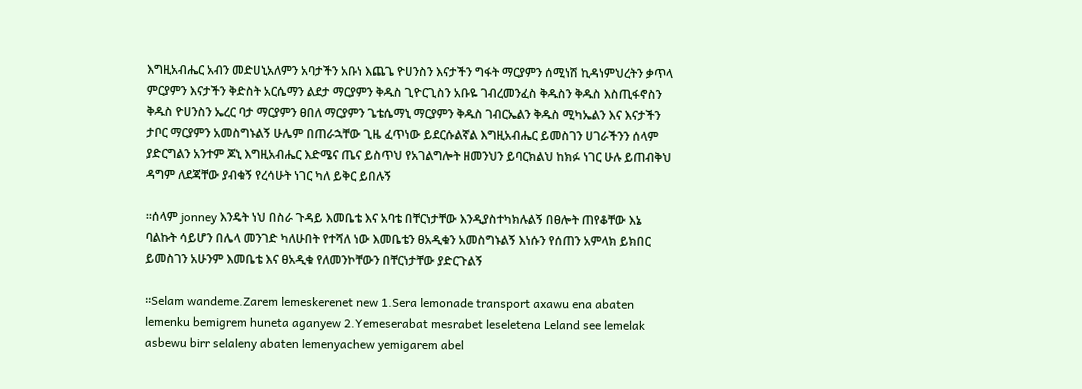እግዚአብሔር አብን መድሀኒአለምን አባታችን አቡነ እጨጌ ዮሀንስን እናታችን ግፋት ማርያምን ሰሚነሽ ኪዳነምህረትን ቃጥላ ምርያምን እናታችን ቅድስት አርሴማን ልደታ ማርያምን ቅዱስ ጊዮርጊስን አቡዬ ገብረመንፈስ ቅዱስን ቅዱስ እስጢፋኖስን ቅዱስ ዮሀንስን ኤረር ባታ ማርያምን ፀበለ ማርያምን ጌቴሴማኒ ማርያምን ቅዱስ ገብርኤልን ቅዱስ ሚካኤልን እና እናታችን ታቦር ማርያምን አመስግኑልኝ ሁሌም በጠራኋቸው ጊዜ ፈጥነው ይደርሱልኛል እግዚአብሔር ይመስገን ሀገራችንን ሰላም ያድርግልን አንተም ጆኒ እግዚአብሔር እድሜና ጤና ይስጥህ የአገልግሎት ዘመንህን ይባርክልህ ከክፉ ነገር ሁሉ ይጠብቅህ ዳግም ለደጃቸው ያብቁኝ የረሳሁት ነገር ካለ ይቅር ይበሉኝ

።ሰላም jonney እንዴት ነህ በስራ ጉዳይ እመቤቴ እና አባቴ በቸርነታቸው እንዲያስተካክሉልኝ በፀሎት ጠየቆቸው እኔ ባልኩት ሳይሆን በሌላ መንገድ ካለሁበት የተሻለ ነው እመቤቴን ፀአዲቁን አመስግኑልኝ እነሱን የሰጠን አምላክ ይክበር ይመስገን አሁንም እመቤቴ እና ፀአዲቁ የለመንኮቸውን በቸርነታቸው ያድርጉልኝ

።Selam wandeme.Zarem lemeskerenet new 1.Sera lemonade transport axawu ena abaten lemenku bemigrem huneta aganyew 2.Yemeserabat mesrabet leseletena Leland see lemelak asbewu birr selaleny abaten lemenyachew yemigarem abel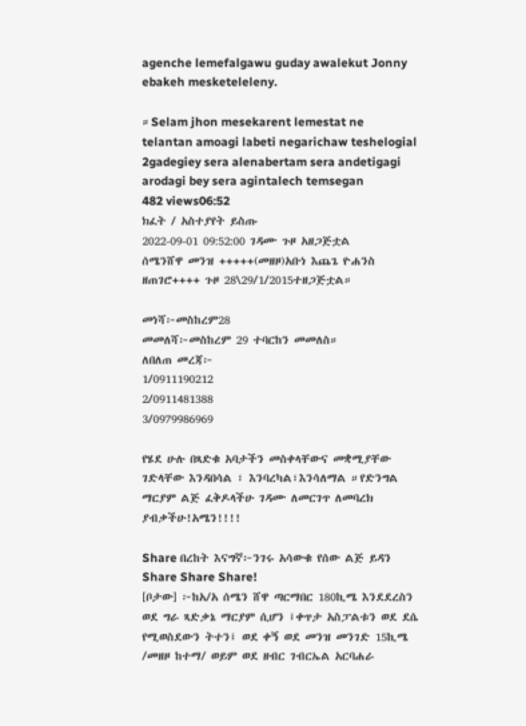agenche lemefalgawu guday awalekut Jonny ebakeh mesketeleleny.

።Selam jhon mesekarent lemestat ne telantan amoagi labeti negarichaw teshelogial 2gadegiey sera alenabertam sera andetigagi arodagi bey sera agintalech temsegan
482 views06:52
ክፈት / አስተያየት ይስጡ
2022-09-01 09:52:00 ገዳሙ ጉዞ አዘጋጅቷል
ሰሜንሸዋ መንዝ +++++(መዘዞ)አቡነ እጨጌ ዮሐንስ ዘጠገሮ++++ ጉዞ 28\29/1/2015ተዘጋጅቷል።

መነሻ፦መስከረም28
መመለሻ፦መስከረም 29 ተባርከን መመለስ።
ለበለጠ መረጃ፦
1/0911190212
2/0911481388
3/0979986969

የሄደ ሁሉ በጻድቁ አባታችን መስቀላቸውና መቋሚያቸው ገድላቸው እንዳበሳል ፣ እንባረካል፣እንሳለማል ።የድንግል ማርያም ልጅ ፈቅዶላችሁ ገዳሙ ለመርገጥ ለመባረክ ያብቃችሁ!አሜን!!!!

Share በረከት እናግኛ፦ንገሩ አሳውቁ የሰው ልጅ ይዳን Share Share Share!
[ቦታው] ፦ከአ/አ ሰሜን ሸዋ ጣርማበር 180ኪሜ እንደደረስን ወደ ግራ ጻድቃኔ ማርያም ሲሆን ፤ቀጥታ አስፓልቱን ወደ ደሴ የሚወስደውን ትተን፤ ወደ ቀኝ ወደ መንዝ መንገድ 15ኪሜ /መዘዞ ከተማ/ ወይም ወደ ዘብር ገብርኤል አርባሐራ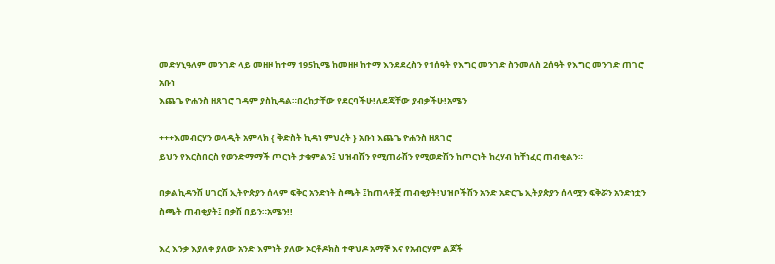መድሃኒዓለም መንገድ ላይ መዘዞ ከተማ 195ኪሜ ከመዘዞ ከተማ እንደደረስን የ1ሰዓት የእግር መንገድ ስንመለስ 2ሰዓት የእግር መንገድ ጠገሮ አቡነ
እጨጌ ዮሐንስ ዘጸገሮ ገዳም ያስኪዳል።በረከታቸው የደርባችሁ!ለደጃቸው ያብቃችሁ!አሜን

+++እመብርሃን ወላዲት አምላክ { ቅድስት ኪዳነ ምህረት } አቡነ እጨጌ ዮሐንስ ዘጸገሮ
ይህን የእርስበርስ የወንድማማች ጦርነት ታቁምልን፤ ህዝብሽን የሚጠራሽን የሚወድሽን ከጦርነት ከረሃብ ከቸነፈር ጠብቂልን።

በቃልኪዳንሽ ሀገርሽ ኢትዮጵያን ሰላም ፍቅር አንድነት ስጫት ፤ከጠላቶቿ ጠብቂያት!ህዝቦችሽን አንድ አድርጌ ኢትያጵያን ሰላሟን ፍቅሯን አንድነቷን ስጫት ጠብቂያት፤ በቃሽ በይን።አሜን!!

እረ እንቃ እያለቀ ያለው አንድ እምነት ያለው ኦርቶዶክስ ተዋህዶ አማኞ እና የአብርሃም ልጆች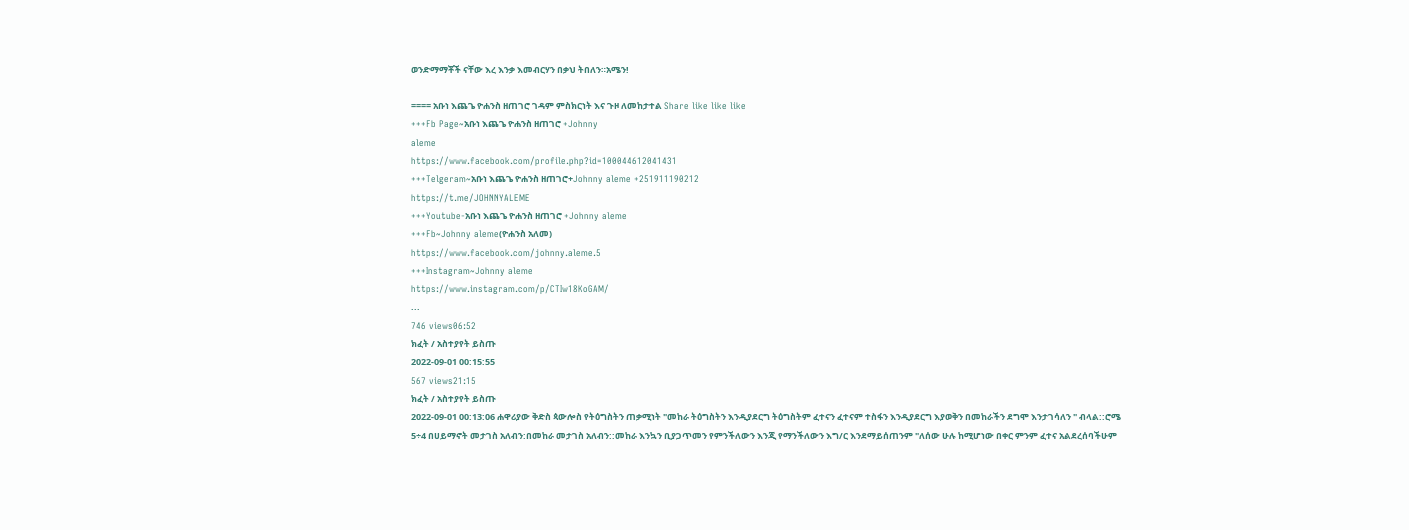ወንድማማቾች ናቸው እረ እንቃ እመብርሃን በቃህ ትበለን።አሜን!

==== አቡነ እጨጌ ዮሐንስ ዘጠገሮ ገዳም ምስክርነት እና ጉዞ ለመከታተል Share like like like
+++Fb Page~አቡነ እጨጌ ዮሐንስ ዘጠገሮ +Johnny
aleme
https://www.facebook.com/profile.php?id=100044612041431
+++Telgeram~አቡነ እጨጌ ዮሐንስ ዘጠገሮ+Johnny aleme +251911190212
https://t.me/JOHNNYALEME
+++Youtube-አቡነ እጨጌ ዮሐንስ ዘጠገሮ +Johnny aleme
+++Fb~Johnny aleme(ዮሐንስ አለመ)
https://www.facebook.com/johnny.aleme.5
+++Instagram~Johnny aleme
https://www.instagram.com/p/CTIw18KoGAM/
...
746 views06:52
ክፈት / አስተያየት ይስጡ
2022-09-01 00:15:55
567 views21:15
ክፈት / አስተያየት ይስጡ
2022-09-01 00:13:06 ሐዋሪያው ቅድስ ጳውሎስ የትዕግስትን ጠቃሚነት "መከራ ትዕግስትን እንዲያደርግ ትዕግስትም ፈተናን ፈተናም ተስፋን እንዲያደርግ እያወቅን በመከራችን ደግሞ እንታገሳለን " ብላል::ሮሜ 5÷4 በሀይማኖት መታገስ አለብን:በመከራ መታገስ አለብን::መከራ እንኳን ቢያጋጥመን የምንችለውን እንጂ የማንችለውን እግ/ር እንደማይሰጠንም "ለሰው ሁሉ ከሚሆነው በቀር ምንም ፈተና አልደረሰባችሁም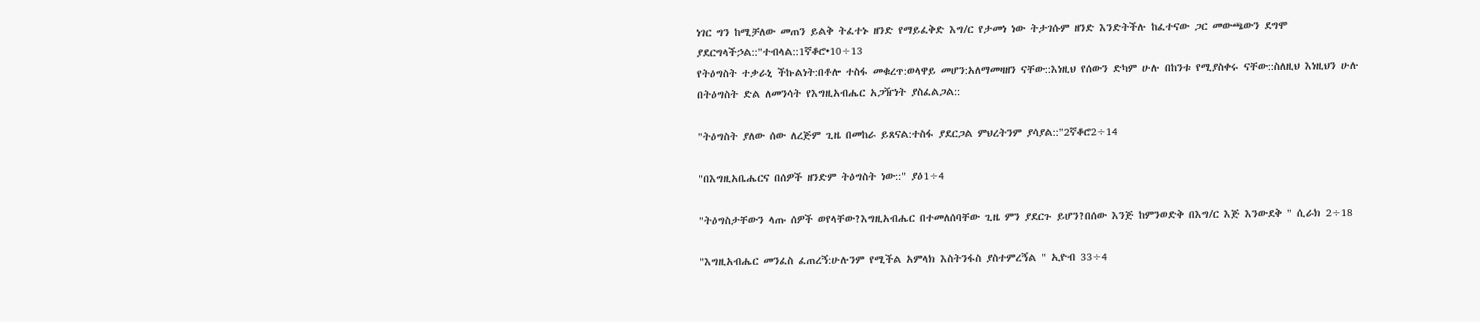ነገር ግን ከሚቻለው መጠን ይልቅ ትፈተኑ ዘንድ የማይፈቅድ እግ/ር የታመነ ነው ትታገሱም ዘንድ እንድትችሉ ከፈተናው ጋር መውጫውን ደግሞ ያደርግላችኃል::"ተብላል::1ኛቆሮ•10÷13
የትዕግስት ተቃራኒ ችኩልነት:በቶሎ ተስፋ መቁረጥ:ወላዋይ መሆን:አለማመዛዘን ናቸው::እነዚህ የሰውን ድካም ሁሉ በከንቱ የሚያስቀሩ ናቸው::ስለዚህ እነዚህን ሁሉ በትዕግስት ድል ለመንሳት የእግዚአብሔር አጋዥነት ያስፈልጋል::

"ትዕግስት ያለው ሰው ለረጅም ጊዜ በመከራ ይጸናል:ተስፋ ያደርጋል ምህረትንም ያሳያል::"2ኛቆሮ2÷14

"በእግዚአቤሔርና በሰዎች ዘንድም ትዕግስት ነው::" ያዕ1÷4

"ትዕግስታቸውን ላጡ ሰዎች ወየላቸው?እግዚአብሔር በተመለሰባቸው ጊዜ ምን ያደርጉ ይሆን?በሰው እንጅ ከምንወድቅ በእግ/ር እጅ እንውደቅ " ሲራክ 2÷18

"እግዚአብሔር መንፈስ ፈጠረኝ:ሁሉንም የሚችል አምላክ እስትንፋስ ያስተምረኝል " ኢዮብ 33÷4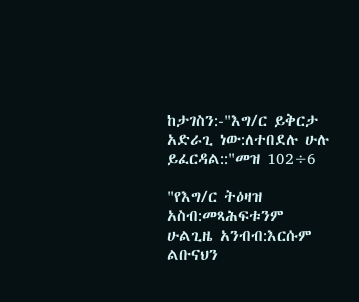ከታገስን:-"እግ/ር ይቅርታ አድራጊ ነው:ለተበደሉ ሁሉ ይፈርዳል::"መዝ 102÷6

"የእግ/ር ትዕዛዝ አስብ:መጻሕፍቱንም ሁልጊዜ አንብብ:እርሱም ልቡናህን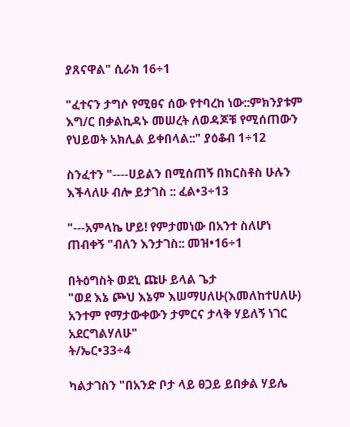ያጸናዋል" ሲራክ 16÷1

"ፈተናን ታግሶ የሚፀና ሰው የተባረከ ነው::ምክንያቱም እግ/ር በቃልኪዳኑ መሠረት ለወዳጆቹ የሚሰጠውን የህይወት አክሊል ይቀበላል::" ያዕቆብ 1÷12

ስንፈተን "----ሀይልን በሚሰጠኝ በክርስቶስ ሁሉን እችላለሁ ብሎ ይታገስ :: ፈል•3÷13

"---አምላኬ ሆይ! የምታመነው በአንተ ስለሆነ
ጠብቀኝ "ብለን እንታገስ:: መዝ•16÷1

በትዕግስት ወደኒ ጩሁ ይላል ጌታ
"ወደ እኔ ጮህ እኔም እሠማሀለሁ(እመለከተሀለሁ) አንተም የማታውቀውን ታምርና ታላቅ ሃይለኝ ነገር አደርግልሃለሁ"
ት/ኤር•33÷4

ካልታገስን "በአንድ ቦታ ላይ ፀጋይ ይበቃል ሃይሌ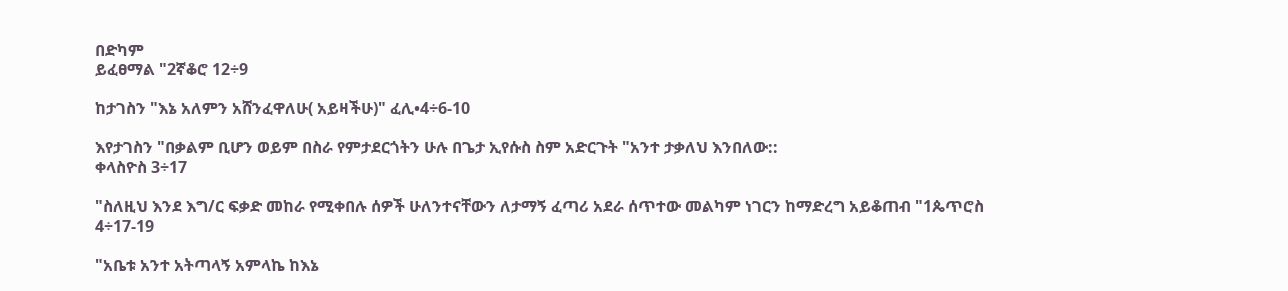በድካም
ይፈፀማል "2ኛቆሮ 12÷9

ከታገስን "እኔ አለምን አሸንፈዋለሁ( አይዛችሁ)" ፈሊ•4÷6-10

እየታገስን "በቃልም ቢሆን ወይም በስራ የምታደርጎትን ሁሉ በጌታ ኢየሱስ ስም አድርጉት "አንተ ታቃለህ እንበለው::
ቀላስዮስ 3÷17

"ስለዚህ እንደ እግ/ር ፍቃድ መከራ የሚቀበሉ ሰዎች ሁለንተናቸውን ለታማኝ ፈጣሪ አደራ ሰጥተው መልካም ነገርን ከማድረግ አይቆጠብ "1ጴጥሮስ 4÷17-19

"አቤቱ አንተ አትጣላኝ አምላኬ ከእኔ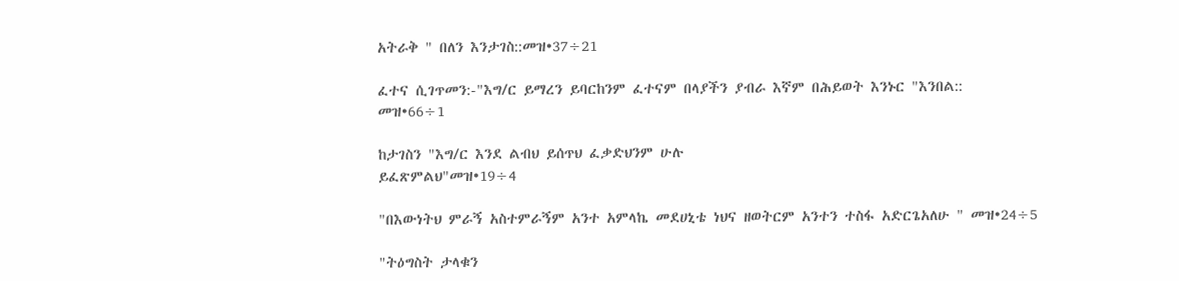አትራቅ " በለን እንታገስ::መዝ•37÷21

ፈተና ሲገጥመን:-"እግ/ር ይማረን ይባርከንም ፈተናም በላያችን ያብራ እኛም በሕይወት እንኑር "እንበል::
መዝ•66÷1

ከታገስን "እግ/ር እንደ ልብህ ይሰጥህ ፈቃድህንም ሁሉ
ይፈጽምልህ"መዝ•19÷4

"በእውነትህ ምራኝ አስተምራኝም አንተ አምላኬ መደሀኒቴ ነህና ዘወትርም አንተን ተስፋ አድርጌአለሁ " መዝ•24÷5

"ትዕግስት ታላቁን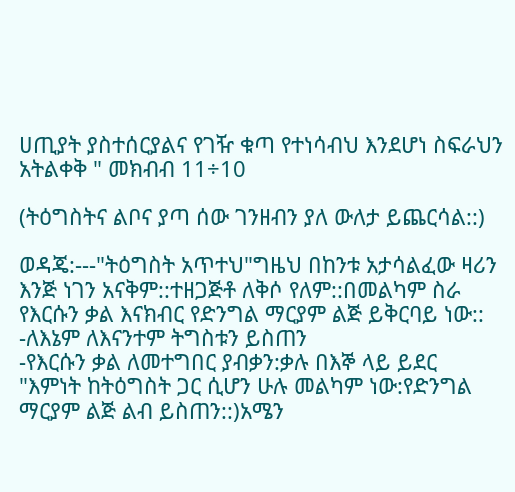ሀጢያት ያስተሰርያልና የገዥ ቁጣ የተነሳብህ እንደሆነ ስፍራህን አትልቀቅ " መክብብ 11÷10

(ትዕግስትና ልቦና ያጣ ሰው ገንዘብን ያለ ውለታ ይጨርሳል::)

ወዳጄ:---"ትዕግስት አጥተህ"ግዜህ በከንቱ አታሳልፈው ዛሪን እንጅ ነገን አናቅም::ተዘጋጅቶ ለቅሶ የለም::በመልካም ስራ የእርሱን ቃል እናክብር የድንግል ማርያም ልጅ ይቅርባይ ነው::
-ለእኔም ለእናንተም ትግስቱን ይስጠን
-የእርሱን ቃል ለመተግበር ያብቃን:ቃሉ በእኞ ላይ ይደር
"እምነት ከትዕግስት ጋር ሲሆን ሁሉ መልካም ነው:የድንግል ማርያም ልጅ ልብ ይስጠን::)አሜን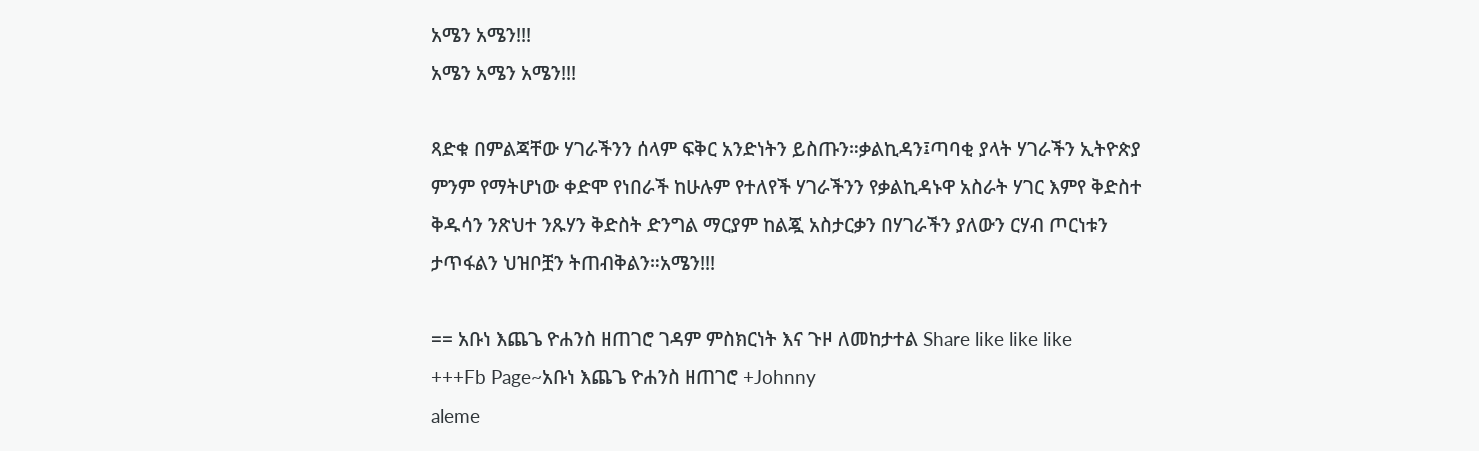አሜን አሜን!!!
አሜን አሜን አሜን!!!

ጻድቁ በምልጃቸው ሃገራችንን ሰላም ፍቅር አንድነትን ይስጡን።ቃልኪዳን፤ጣባቂ ያላት ሃገራችን ኢትዮጵያ ምንም የማትሆነው ቀድሞ የነበራች ከሁሉም የተለየች ሃገራችንን የቃልኪዳኑዋ አስራት ሃገር እምየ ቅድስተ ቅዱሳን ንጽህተ ንጹሃን ቅድስት ድንግል ማርያም ከልጇ አስታርቃን በሃገራችን ያለውን ርሃብ ጦርነቱን ታጥፋልን ህዝቦቿን ትጠብቅልን።አሜን!!!

== አቡነ እጨጌ ዮሐንስ ዘጠገሮ ገዳም ምስክርነት እና ጉዞ ለመከታተል Share like like like
+++Fb Page~አቡነ እጨጌ ዮሐንስ ዘጠገሮ +Johnny
aleme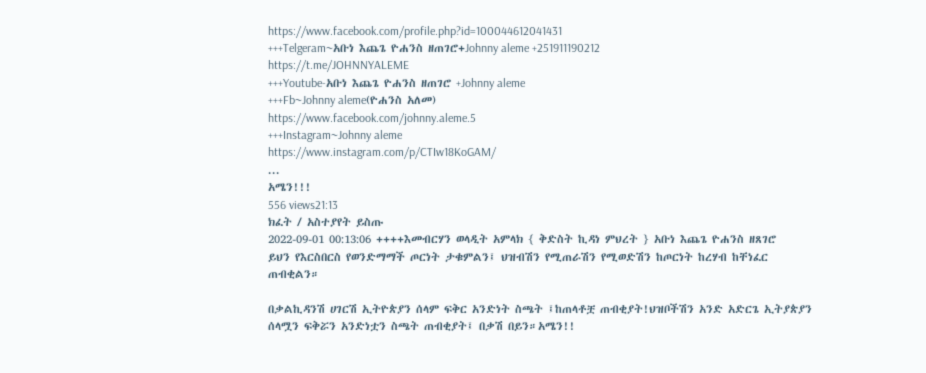https://www.facebook.com/profile.php?id=100044612041431
+++Telgeram~አቡነ እጨጌ ዮሐንስ ዘጠገሮ+Johnny aleme +251911190212
https://t.me/JOHNNYALEME
+++Youtube-አቡነ እጨጌ ዮሐንስ ዘጠገሮ +Johnny aleme
+++Fb~Johnny aleme(ዮሐንስ አለመ)
https://www.facebook.com/johnny.aleme.5
+++Instagram~Johnny aleme
https://www.instagram.com/p/CTIw18KoGAM/
...
አሜን!!!
556 views21:13
ክፈት / አስተያየት ይስጡ
2022-09-01 00:13:06 ++++እመብርሃን ወላዲት አምላክ { ቅድስት ኪዳነ ምህረት } አቡነ እጨጌ ዮሐንስ ዘጸገሮ
ይህን የእርስበርስ የወንድማማች ጦርነት ታቁምልን፤ ህዝብሽን የሚጠራሽን የሚወድሽን ከጦርነት ከረሃብ ከቸነፈር ጠብቂልን።

በቃልኪዳንሽ ሀገርሽ ኢትዮጵያን ሰላም ፍቅር አንድነት ስጫት ፤ከጠላቶቿ ጠብቂያት!ህዝቦችሽን አንድ አድርጌ ኢትያጵያን ሰላሟን ፍቅሯን አንድነቷን ስጫት ጠብቂያት፤ በቃሽ በይን።አሜን!!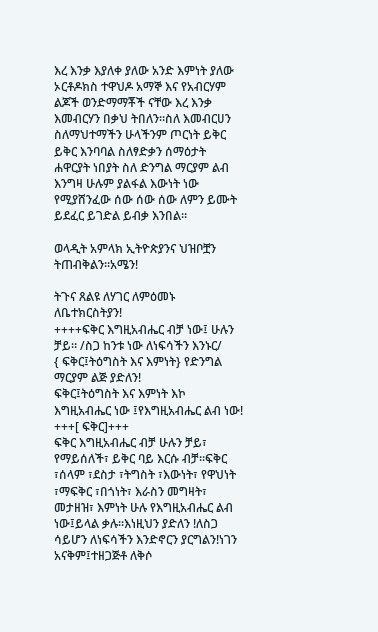እረ እንቃ እያለቀ ያለው አንድ እምነት ያለው ኦርቶዶክስ ተዋህዶ አማኞ እና የአብርሃም ልጆች ወንድማማቾች ናቸው እረ እንቃ እመብርሃን በቃህ ትበለን።ስለ እመብርሀን ስለማህተማችን ሁላችንም ጦርነት ይቅር ይቅር እንባባል ስለፃድቃን ሰማዕታት ሐዋርያት ነበያት ስለ ድንግል ማርያም ልብ እንግዛ ሁሉም ያልፋል እውነት ነው የሚያሸንፈው ሰው ሰው ሰው ለምን ይሙት ይደፈር ይገድል ይብቃ እንበል።

ወላዲት አምላክ ኢትዮጵያንና ህዝቦቿን ትጠብቅልን።አሜን!

ትጉና ጸልዩ ለሃገር ለምዕመኑ ለቤተክርስትያን!
++++ፍቅር እግዚአብሔር ብቻ ነው፤ ሁሉን ቻይ። /ስጋ ከንቱ ነው ለነፍሳችን እንኑር/
{ ፍቅር፤ትዕግስት እና እምነት} የድንግል ማርያም ልጅ ያድለን!
ፍቅር፤ትዕግስት እና እምነት እኮ እግዚአብሔር ነው ፤የእግዚአብሔር ልብ ነው!
+++[ ፍቅር]+++
ፍቅር እግዚአብሔር ብቻ ሁሉን ቻይ፣ የማይሰለች፣ ይቅር ባይ እርሱ ብቻ።ፍቅር ፣ሰላም ፣ደስታ ፣ትግስት ፣እውነት፣ የዋህነት ፣ማፍቅር ፣በጎነት፣ እራስን መግዛት፣ መታዘዝ፣ እምነት ሁሉ የእግዚአብሔር ልብ ነው፤ይላል ቃሉ።እነዚህን ያድለን !ለስጋ ሳይሆን ለነፍሳችን እንድኖርን ያርግልን!ነገን አናቅም፤ተዘጋጅቶ ለቅሶ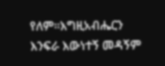የለም።እግዚአብሔርን እንፍራ እውነተኝ መዳኝም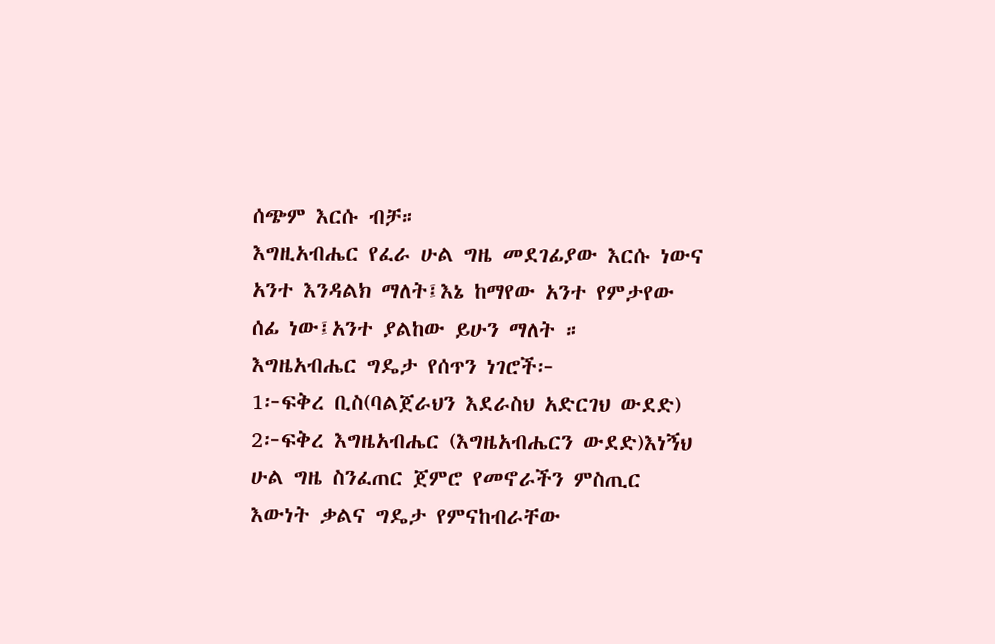ሰጭም እርሱ ብቻ።
እግዚአብሔር የፈራ ሁል ግዜ መደገፊያው እርሱ ነውና አንተ እንዳልክ ማለት፤እኔ ከማየው አንተ የምታየው ሰፊ ነው፤አንተ ያልከው ይሁን ማለት ።
እግዜአብሔር ግዴታ የሰጥን ነገሮች፦
1፦ፍቅረ ቢስ(ባልጀራህን እደራስህ አድርገህ ውደድ) 2፦ፍቅረ እግዜአብሔር (እግዜአብሔርን ውደድ)እነኝህ ሁል ግዜ ስንፈጠር ጀምሮ የመኖራችን ምስጢር እውነት ቃልና ግዴታ የምናከብራቸው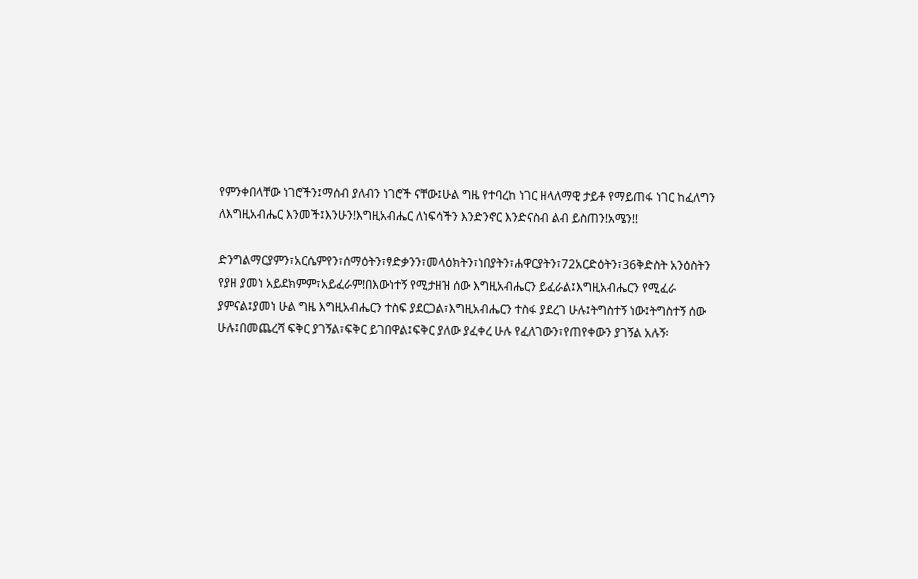የምንቀበላቸው ነገሮችን፤ማሰብ ያለብን ነገሮች ናቸው፤ሁል ግዜ የተባረከ ነገር ዘላለማዊ ታይቶ የማይጠፋ ነገር ከፈለግን ለእግዚአብሔር እንመች፤እንሁን!እግዚአብሔር ለነፍሳችን እንድንኖር እንድናስብ ልብ ይስጠን!አሜን!!

ድንግልማርያምን፣አርሴምየን፣ሰማዕትን፣ፃድቃንን፣መላዕክትን፣ነበያትን፣ሐዋርያትን፣72አርድዕትን፣36ቅድስት አንዕስትን የያዘ ያመነ አይደክምም፣አይፈራም!በእውነተኝ የሚታዘዝ ሰው እግዚአብሔርን ይፈራል፤እግዚአብሔርን የሚፈራ ያምናል፤ያመነ ሁል ግዜ እግዚአብሔርን ተስፍ ያደርጋል፣እግዚአብሔርን ተስፋ ያደረገ ሁሉ፤ትግስተኝ ነው፤ትግስተኝ ሰው ሁሉ፤በመጨረሻ ፍቅር ያገኝል፣ፍቅር ይገበዋል፤ፍቅር ያለው ያፈቀረ ሁሉ የፈለገውን፣የጠየቀውን ያገኝል አሉኝ፡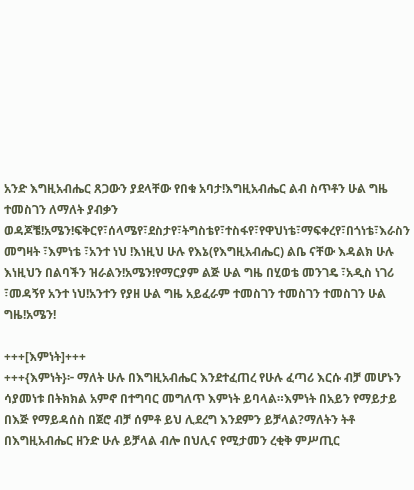አንድ እግዚአብሔር ጸጋውን ያደላቸው የበቁ አባታ!እግዚአብሔር ልብ ስጥቶን ሁል ግዜ ተመስገን ለማለት ያብቃን ወዳጆቼ!አሜን!ፍቅርየ፣ሰላሜየ፣ደስታየ፣ትግስቴየ፣ተስፋየ፣የዋህነቴ፣ማፍቀረየ፣በጎነቴ፣እራስን መግዛት ፣እምነቴ ፣አንተ ነህ !እነዚህ ሁሉ የእኔ(የእግዚአብሔር) ልቤ ናቸው እዳልክ ሁሉ እነዚህን በልባችን ዝራልን!አሜን!የማርያም ልጅ ሁል ግዜ በሂወቴ መንገዴ ፣አዲስ ነገሪ ፣መዳኝየ አንተ ነህ!አንተን የያዘ ሁል ግዜ አይፈራም ተመስገን ተመስገን ተመስገን ሁል ግዜ!አሜን!

+++[እምነት]+++
+++{እምነት}፦ ማለት ሁሉ በእግዚአብሔር እንደተፈጠረ የሁሉ ፈጣሪ እርሱ ብቻ መሆኑን ሳያመነቱ በትክክል አምኖ በተግባር መግለጥ እምነት ይባላል።እምነት በአይን የማይታይ በእጅ የማይዳሰስ በጀሮ ብቻ ሰምቶ ይህ ሊደረግ እንደምን ይቻላል?ማለትን ትቶ በእግዚአብሔር ዘንድ ሁሉ ይቻላል ብሎ በህሊና የሚታመን ረቂቅ ምሥጢር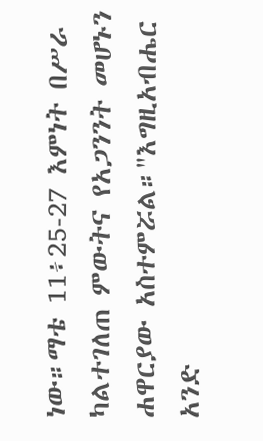ነው።ማቴ 11፥25-27 እምነት በሥራ ካልተገለጠ ምውትና የአጋንንት መሆኑን ሐዋርያው አስተምሯል።"እግዚአብሔር አንድ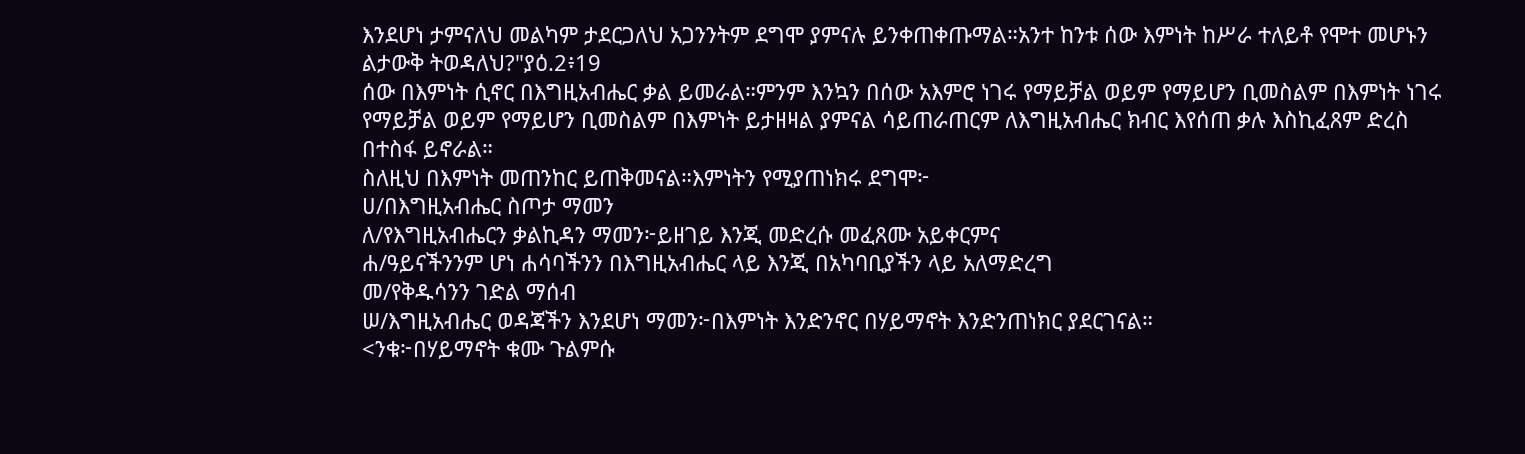እንደሆነ ታምናለህ መልካም ታደርጋለህ አጋንንትም ደግሞ ያምናሉ ይንቀጠቀጡማል።አንተ ከንቱ ሰው እምነት ከሥራ ተለይቶ የሞተ መሆኑን ልታውቅ ትወዳለህ?"ያዕ.2፥19
ሰው በእምነት ሲኖር በእግዚአብሔር ቃል ይመራል።ምንም እንኳን በሰው አእምሮ ነገሩ የማይቻል ወይም የማይሆን ቢመስልም በእምነት ነገሩ የማይቻል ወይም የማይሆን ቢመስልም በእምነት ይታዘዛል ያምናል ሳይጠራጠርም ለእግዚአብሔር ክብር እየሰጠ ቃሉ እስኪፈጸም ድረስ በተስፋ ይኖራል።
ስለዚህ በእምነት መጠንከር ይጠቅመናል።እምነትን የሚያጠነክሩ ደግሞ፦
ሀ/በእግዚአብሔር ስጦታ ማመን
ለ/የእግዚአብሔርን ቃልኪዳን ማመን፦ይዘገይ እንጂ መድረሱ መፈጸሙ አይቀርምና
ሐ/ዓይናችንንም ሆነ ሐሳባችንን በእግዚአብሔር ላይ እንጂ በአካባቢያችን ላይ አለማድረግ
መ/የቅዱሳንን ገድል ማሰብ
ሠ/እግዚአብሔር ወዳጃችን እንደሆነ ማመን፦በእምነት እንድንኖር በሃይማኖት እንድንጠነክር ያደርገናል።
<ንቁ፦በሃይማኖት ቁሙ ጉልምሱ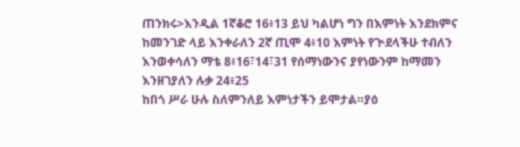ጠንክሩ>እንዲል 1ኛቆሮ 16፥13 ይህ ካልሆነ ግን በእምነት እንደክምና ከመንገድ ላይ እንቀራለን 2ኛ ጢሞ 4፥10 እምነት የጒደላችሁ ተብለን እንወቀሳለን ማቴ 8፥16፣14፣31 የሰማነውንና ያየነውንም ከማመን እንዘገያለን ሉቃ 24፥25
ከበጎ ሥራ ሁሉ ስለምንለይ እምነታችን ይሞታል።ያዕ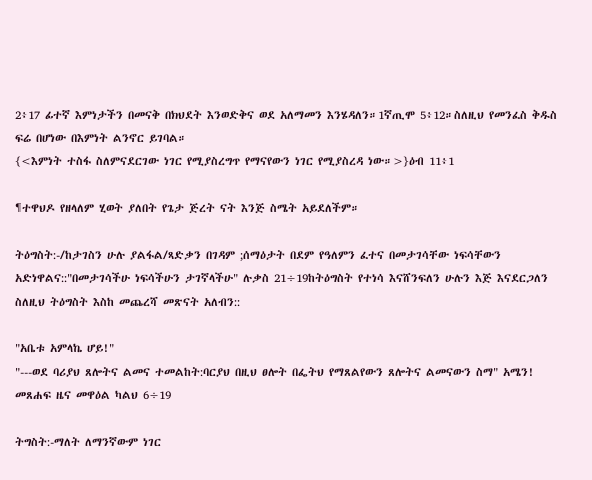2፥17 ፊተኛ እምነታችን በመናቅ በክህደት እንወድቅና ወደ አለማመን እንሄዳለን።1ኛጢሞ 5፥12።ስለዚህ የመንፈስ ቅዱስ ፍሬ በሆነው በእምነት ልንኖር ይገባል።
{<እምነት ተስፋ ስለምናደርገው ነገር የሚያስረግጥ የማናየውን ነገር የሚያስረዳ ነው።>}ዕብ 11፥1

¶ተዋህዶ የዘላለም ሂወት ያለበት የጌታ ጅረት ናት እንጅ ስሜት አይደለችም።

ትዕግስት:-/ከታገስን ሁሉ ያልፋል/ጻድቃን በገዳም ;ሰማዕታት በደም የዓለምን ፈተና በመታገሳቸው ነፍሳቸውን አድነዋልና::"በመታገሳችሁ ነፍሳችሁን ታገኛላችሁ" ሉቃስ 21÷19ከትዕግስት የተነሳ እናሸንፍለን ሁሉን እጅ እናደርጋለን ስለዚህ ትዕግስት እስከ መጨረሻ መጽናት አለብን::

"አቤቱ አምላኬ ሆይ!"
"---ወደ ባሪያህ ጸሎትና ልመና ተመልከት:ባርያህ በዚህ ፀሎት በፌትህ የማጸልየውን ጸሎትና ልመናውን ስማ" አሜን! መጸሐፍ ዜና መዋዕል ካልህ 6÷19

ትግስት:-ማለት ለማንኛውም ነገር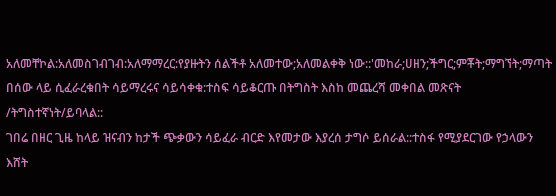አለመቸኮል:አለመስገብገብ:አለማማረር:የያዙትን ሰልችቶ አለመተው;አለመልቀቅ ነው::'መከራ;ሀዘን;ችግር;ምቾት;ማግኘት;ማጣት በሰው ላይ ሲፈራረቁበት ሳይማረሩና ሳይሳቀቁ:ተስፍ ሳይቆርጡ በትግስት እስከ መጨረሻ መቀበል መጽናት /ትግስተኛነት/ይባላል::
ገበሬ በዘር ጊዜ ከላይ ዝናብን ከታች ጭቃውን ሳይፈራ ብርድ እየመታው እያረሰ ታግሶ ይሰራል::ተስፋ የሚያደርገው የኃላውን እሸት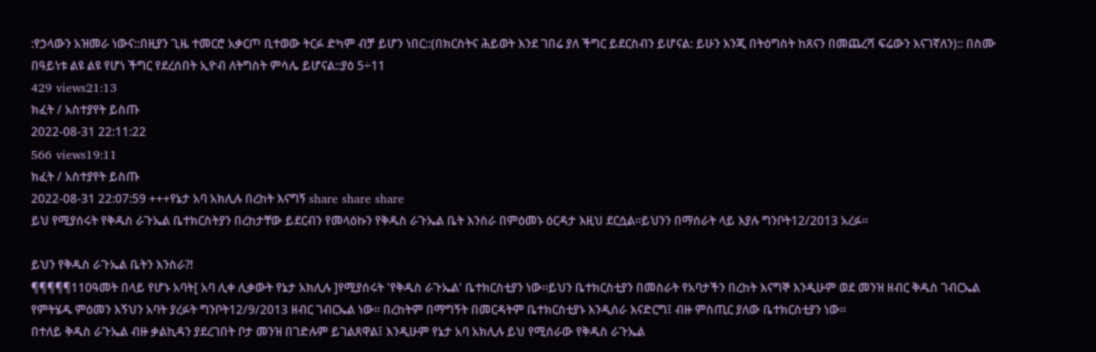:የኃላውን አዝመራ ነውና::በዚያን ጊዜ ተመርሮ አቃርጦ ቢተወው ትርፉ ድካም ብቻ ይሆን ነበር::(በክርስትና ሕይወት እንደ ገበሬ ያለ ችግር ይደርስብን ይሆናል: ይሁን እንጂ በትዕግስት ከጸናን በመጨረሻ ፍሬውን እናገኛለን):: በስሙ በዓይነቱ ልዩ ልዩ የሆነ ችግር የደረሰበት ኢዮብ ለትግስት ምሳሌ ይሆናል::ያዕ 5÷11
429 views21:13
ክፈት / አስተያየት ይስጡ
2022-08-31 22:11:22
566 views19:11
ክፈት / አስተያየት ይስጡ
2022-08-31 22:07:59 +++የኔታ አባ አክሊሉ በረከት እናግኝ share share share
ይህ የሚያሰሩት የቅዱስ ራጉኤል ቤተክርስትያን በረከታቸው ይደርብን የመላዕኩን የቅዱስ ራጉኤል ቤት እንስራ በምዕመኑ ዕርዳታ እዚህ ደርሷል።ይህንን በማሰራት ላይ እያሉ ግንቦት12/2013 አረፉ።

ይህን የቅዱስ ራጉኤል ቤትን እንስራ?!
¶¶¶¶¶110ዓመት በላይ የሆኑ አባት[ አባ ሊቀ ሊቃውት የኔታ አክሊሉ ]የሚያሰሩት 'የቅዱስ ራጉኤል' ቤተክርስቲያን ነው።ይህን ቤተክርስቲያን በመስራት የአባታችን በረከት እናግኞ እንዲሁም ወደ መንዝ ዘብር ቅዱስ ገብርኤል የምትሄዱ ምዕመን እኝህን አባት ያረፉት ግንቦት12/9/2013 ዘብር ገብርኤል ነው። በረከትም በማግኝት በመርዳትም ቤተክርስቲያኑ እንዲሰራ እናድርግ፤ ብዙ ምስጢር ያለው ቤተክርስቲያን ነው።
በተለይ ቅዱስ ራጉኤል ብዙ ቃልኪዳን ያደረገበት ቦታ መንዝ በገድሉም ይገልጸዋል፤ እንዲሁም የኔታ አባ አክሊሉ ይህ የሚሰራው የቅዱስ ራጉኤል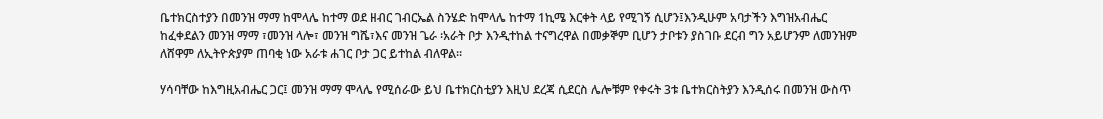ቤተክርስተያን በመንዝ ማማ ከሞላሌ ከተማ ወደ ዘብር ገብርኤል ስንሄድ ከሞላሌ ከተማ 1ኪሜ እርቀት ላይ የሚገኝ ሲሆን፤እንዲሁም አባታችን እግዝአብሔር ከፈቀደልን መንዝ ማማ ፣መንዝ ላሎ፣ መንዝ ግሼ፣እና መንዝ ጌራ ፡አራት ቦታ እንዲተከል ተናግረዋል በመቃኞም ቢሆን ታቦቱን ያስገቡ ደርብ ግን አይሆንም ለመንዝም ለሸዋም ለኢትዮጵያም ጠባቂ ነው አራቱ ሐገር ቦታ ጋር ይተከል ብለዋል።

ሃሳባቸው ከእግዚአብሔር ጋር፤ መንዝ ማማ ሞላሌ የሚሰራው ይህ ቤተክርስቲያን እዚህ ደረጃ ሲደርስ ሌሎቹም የቀሩት 3ቱ ቤተክርስትያን እንዲሰሩ በመንዝ ውስጥ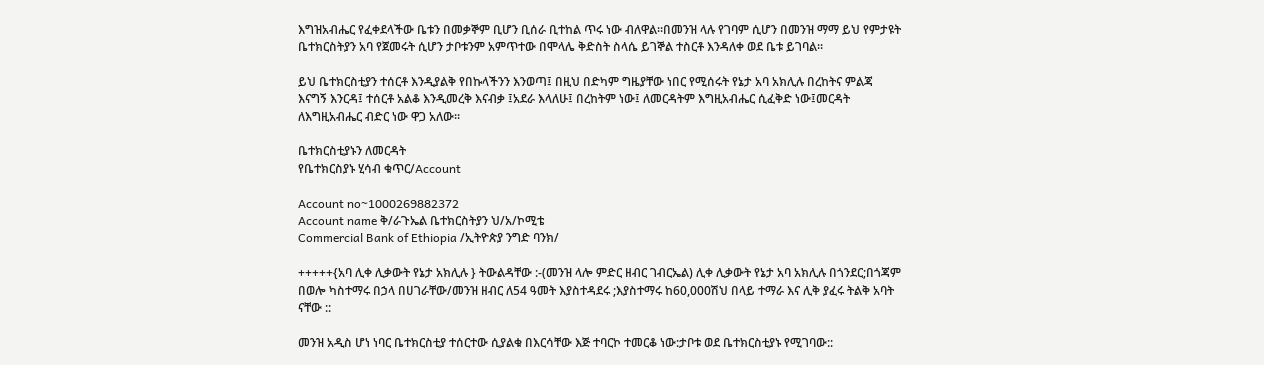እግዝአብሔር የፈቀደላችው ቤቱን በመቃኞም ቢሆን ቢሰራ ቢተከል ጥሩ ነው ብለዋል።በመንዝ ላሉ የገባም ሲሆን በመንዝ ማማ ይህ የምታዩት ቤተክርስትያን አባ የጀመሩት ሲሆን ታቦቱንም አምጥተው በሞላሌ ቅድስት ስላሴ ይገኞል ተስርቶ እንዳለቀ ወደ ቤቱ ይገባል።

ይህ ቤተክርስቲያን ተሰርቶ እንዲያልቅ የበኩላችንን እንወጣ፤ በዚህ በድካም ግዜያቸው ነበር የሚሰሩት የኔታ አባ አክሊሉ በረከትና ምልጃ እናግኝ እንርዳ፤ ተሰርቶ አልቆ እንዲመረቅ እናብቃ ፤አደራ እላለሁ፤ በረከትም ነው፤ ለመርዳትም እግዚአብሔር ሲፈቅድ ነው፤መርዳት ለእግዚአብሔር ብድር ነው ዋጋ አለው።

ቤተክርስቲያኑን ለመርዳት
የቤተክርስያኑ ሂሳብ ቁጥር/Account

Account no~1000269882372
Account name ቅ/ራጉኤል ቤተክርስትያን ህ/አ/ኮሚቴ
Commercial Bank of Ethiopia /ኢትዮጵያ ንግድ ባንክ/

+++++{አባ ሊቀ ሊቃውት የኔታ አክሊሉ } ትውልዳቸው :-(መንዝ ላሎ ምድር ዘብር ገብርኤል) ሊቀ ሊቃውት የኔታ አባ አክሊሉ በጎንደር;በጎጃም በወሎ ካስተማሩ በኃላ በሀገራቸው/መንዝ ዘብር ለ54 ዓመት እያስተዳደሩ ;እያስተማሩ ከ60,000ሽህ በላይ ተማራ እና ሊቅ ያፈሩ ትልቅ አባት ናቸው ::

መንዝ አዲስ ሆነ ነባር ቤተክርስቲያ ተሰርተው ሲያልቁ በእርሳቸው እጅ ተባርኮ ተመርቆ ነው:ታቦቱ ወደ ቤተክርስቲያኑ የሚገባው::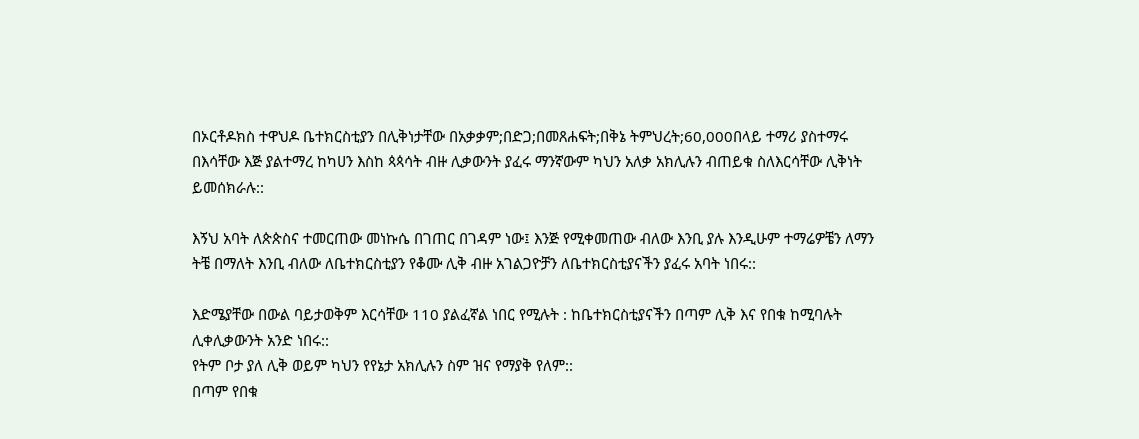በኦርቶዶክስ ተዋህዶ ቤተክርስቲያን በሊቅነታቸው በአቃቃም;በድጋ;በመጸሐፍት;በቅኔ ትምህረት;60,000በላይ ተማሪ ያስተማሩ በእሳቸው እጅ ያልተማረ ከካሀን እስከ ጳጳሳት ብዙ ሊቃውንት ያፈሩ ማንኛውም ካህን አለቃ አክሊሉን ብጠይቁ ስለእርሳቸው ሊቅነት ይመሰክራሉ::

እኝህ አባት ለጵጵስና ተመርጠው መነኩሴ በገጠር በገዳም ነው፤ እንጅ የሚቀመጠው ብለው እንቢ ያሉ እንዲሁም ተማሬዎቼን ለማን ትቼ በማለት እንቢ ብለው ለቤተክርስቲያን የቆሙ ሊቅ ብዙ አገልጋዮቻን ለቤተክርስቲያናችን ያፈሩ አባት ነበሩ::

እድሜያቸው በውል ባይታወቅም እርሳቸው 110 ያልፈኛል ነበር የሚሉት : ከቤተክርስቲያናችን በጣም ሊቅ እና የበቁ ከሚባሉት ሊቀሊቃውንት አንድ ነበሩ::
የትም ቦታ ያለ ሊቅ ወይም ካህን የየኔታ አክሊሉን ስም ዝና የማያቅ የለም::
በጣም የበቁ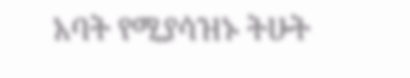አባት የሚያሳዝኑ ትሁት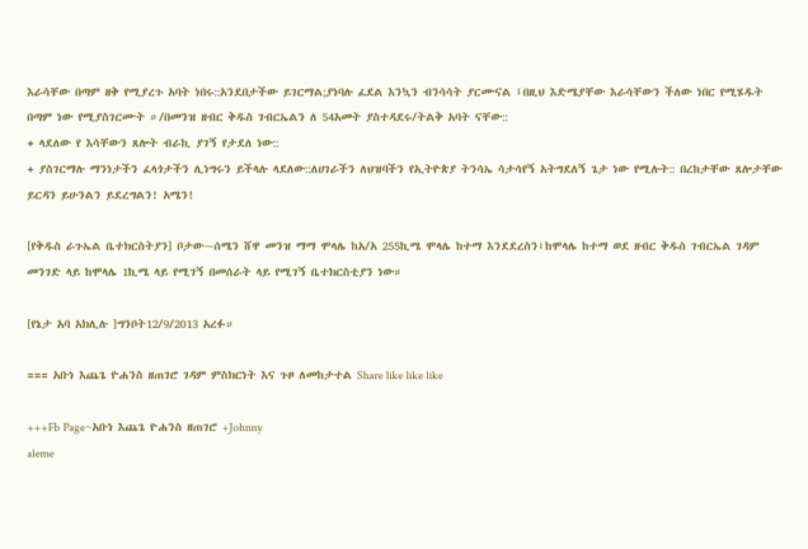እራሳቸው በጣም ዘቅ የሚያረጉ አባት ነበሩ::አንደበታችው ይገርማል;ያነባሉ ፈደል እንኳን ብንሳሳት ያርሙናል ፤በዚህ እድሜያቸው እራሳቸውን ችለው ነበር የሚሄዱት በጣም ነው የሚያስገርሙት ።/በመንዝ ዘብር ቅዱስ ገብርኤልን ለ 54አመት ያስተዳደሩ/ትልቅ አባት ናቸው::
+ ላደለው የ እሳቸውን ጸሎት ብራኪ ያገኝ የታደለ ነው::
+ ያስገርማሉ ማንነታችን ፈላጎታችን ሊነግሩን ይችላሉ ላደለው::ለሀገራችን ለህዝባችን የኢትዮጵያ ትንሳኤ ሳታሳየኝ አትግደለኝ ጌታ ነው የሚሉት:: በረከታቸው ጸሎታቸው ይርዳን ይሁንልን ይደረግልን! አሜን!

[የቅዱስ ራጉኤል ቤተክርስትያን] ቦታው~ሰሜን ሸዋ መንዝ ማማ ሞላሌ ከአ/አ 255ኪሜ ሞላሌ ከተማ እንደደረስን፤ከሞላሌ ከተማ ወደ ዘብር ቅዱስ ገብርኤል ገዳም መንገድ ላይ ከሞላሌ 1ኪሜ ላይ የሚገኝ በመሰራት ላይ የሚገኝ ቤተክርስቲያን ነው።

[የኔታ አባ አክሊሉ ]ግንቦት12/9/2013 አረፉ።

=== አቡነ እጨጌ ዮሐንስ ዘጠገሮ ገዳም ምስክርነት እና ጉዞ ለመከታተል Share like like like

+++Fb Page~አቡነ እጨጌ ዮሐንስ ዘጠገሮ +Johnny
aleme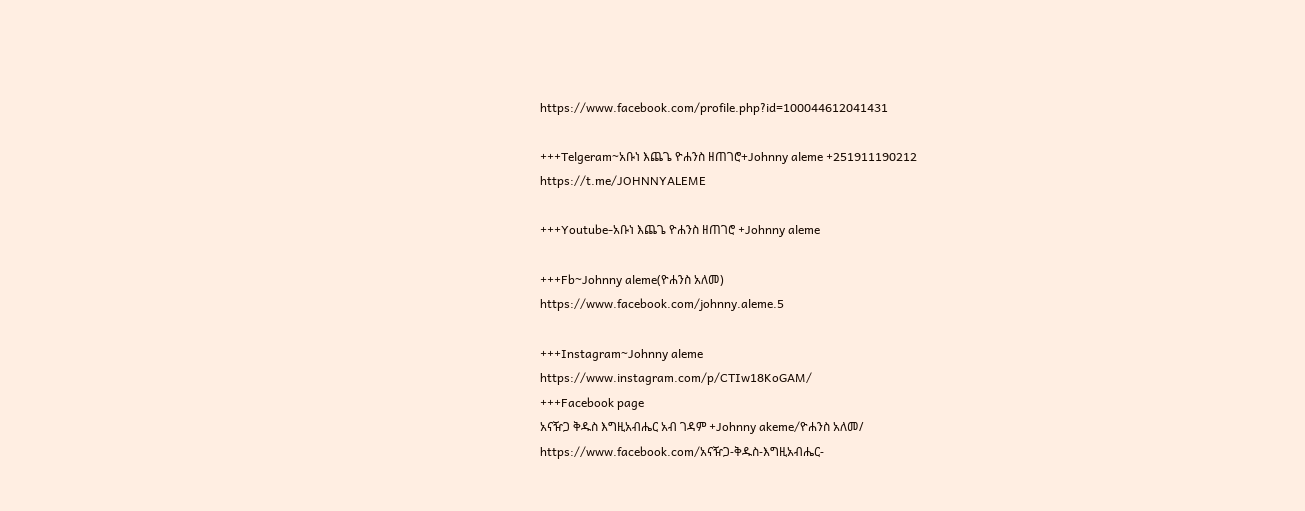https://www.facebook.com/profile.php?id=100044612041431

+++Telgeram~አቡነ እጨጌ ዮሐንስ ዘጠገሮ+Johnny aleme +251911190212
https://t.me/JOHNNYALEME

+++Youtube-አቡነ እጨጌ ዮሐንስ ዘጠገሮ +Johnny aleme

+++Fb~Johnny aleme(ዮሐንስ አለመ)
https://www.facebook.com/johnny.aleme.5

+++Instagram~Johnny aleme
https://www.instagram.com/p/CTIw18KoGAM/
+++Facebook page
አናዥጋ ቅዱስ እግዚአብሔር አብ ገዳም +Johnny akeme/ዮሐንስ አለመ/
https://www.facebook.com/አናዥጋ-ቅዱስ-እግዚአብሔር-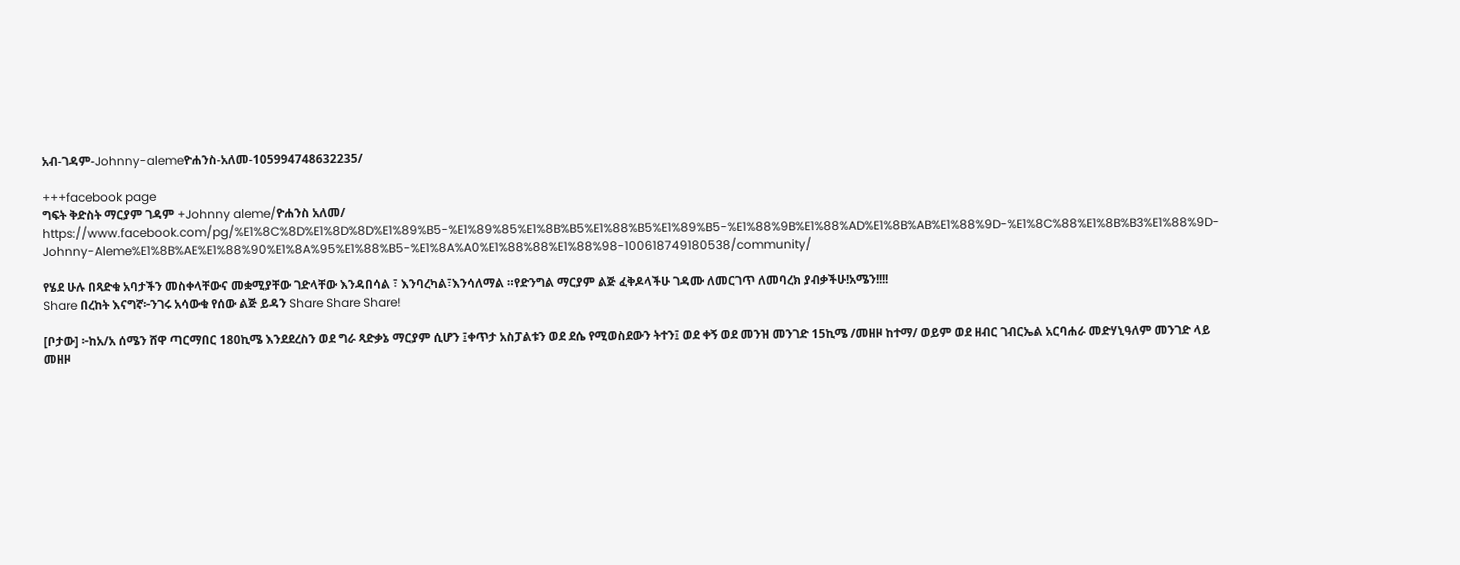አብ-ገዳም-Johnny-alemeዮሐንስ-አለመ-105994748632235/

+++facebook page
ግፍት ቅድስት ማርያም ገዳም +Johnny aleme/ዮሐንስ አለመ/
https://www.facebook.com/pg/%E1%8C%8D%E1%8D%8D%E1%89%B5-%E1%89%85%E1%8B%B5%E1%88%B5%E1%89%B5-%E1%88%9B%E1%88%AD%E1%8B%AB%E1%88%9D-%E1%8C%88%E1%8B%B3%E1%88%9D-Johnny-Aleme%E1%8B%AE%E1%88%90%E1%8A%95%E1%88%B5-%E1%8A%A0%E1%88%88%E1%88%98-100618749180538/community/

የሄደ ሁሉ በጻድቁ አባታችን መስቀላቸውና መቋሚያቸው ገድላቸው እንዳበሳል ፣ እንባረካል፣እንሳለማል ።የድንግል ማርያም ልጅ ፈቅዶላችሁ ገዳሙ ለመርገጥ ለመባረክ ያብቃችሁ!አሜን!!!!
Share በረከት እናግኛ፦ንገሩ አሳውቁ የሰው ልጅ ይዳን Share Share Share!

[ቦታው] ፦ከአ/አ ሰሜን ሸዋ ጣርማበር 180ኪሜ እንደደረስን ወደ ግራ ጻድቃኔ ማርያም ሲሆን ፤ቀጥታ አስፓልቱን ወደ ደሴ የሚወስደውን ትተን፤ ወደ ቀኝ ወደ መንዝ መንገድ 15ኪሜ /መዘዞ ከተማ/ ወይም ወደ ዘብር ገብርኤል አርባሐራ መድሃኒዓለም መንገድ ላይ መዘዞ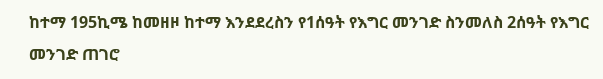ከተማ 195ኪሜ ከመዘዞ ከተማ እንደደረስን የ1ሰዓት የእግር መንገድ ስንመለስ 2ሰዓት የእግር መንገድ ጠገሮ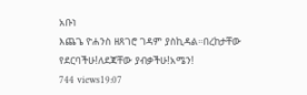አቡነ
እጨጌ ዮሐንስ ዘጸገሮ ገዳም ያስኪዳል።በረከታቸው የደርባችሁ!ለደጃቸው ያብቃችሁ!አሜን!
744 views19:07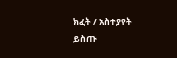ክፈት / አስተያየት ይስጡ